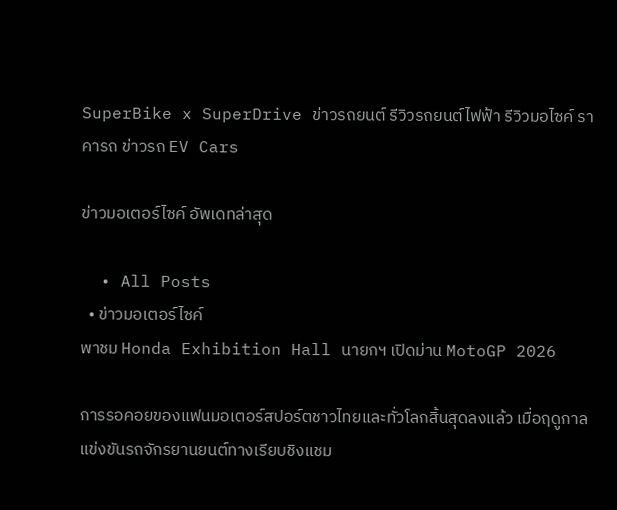SuperBike x SuperDrive ข่าวรถยนต์ รีวิวรถยนต์ไฟฟ้า รีวิวมอไซค์ ราคารถ ข่าวรถ EV Cars

ข่าวมอเตอร์ไซค์ อัพเดทล่าสุด

  • All Posts
  • ข่าวมอเตอร์ไซค์
พาชม Honda Exhibition Hall นายกฯ เปิดม่าน MotoGP 2026

การรอคอยของแฟนมอเตอร์สปอร์ตชาวไทยและทั่วโลกสิ้นสุดลงแล้ว เมื่อฤดูกาลแข่งขันรถจักรยานยนต์ทางเรียบชิงแชม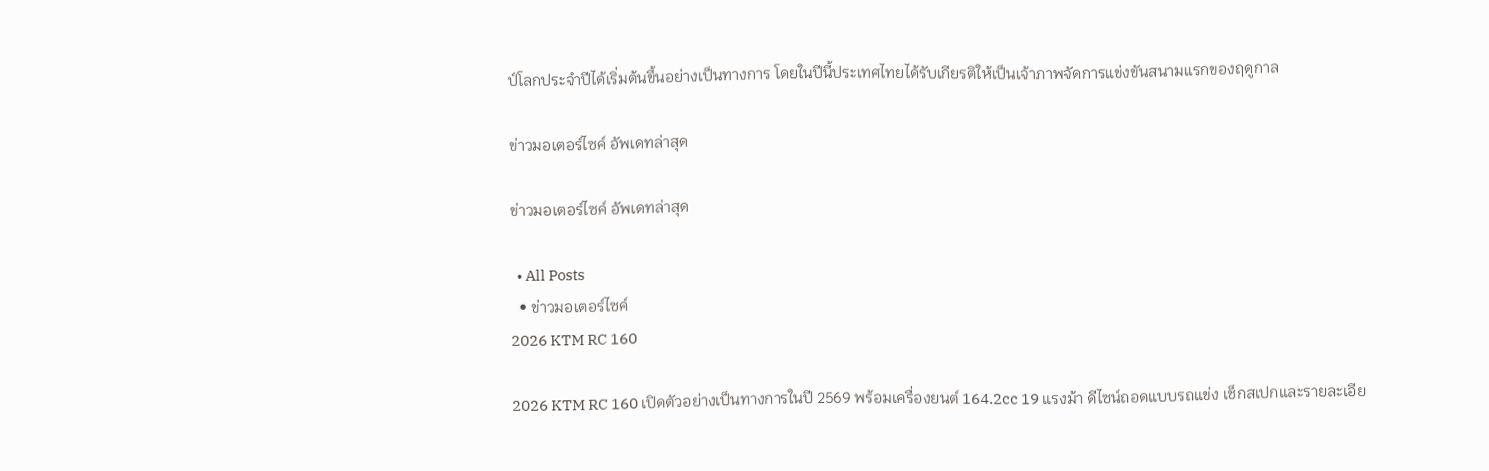ป์โลกประจำปีได้เริ่มต้นขึ้นอย่างเป็นทางการ โดยในปีนี้ประเทศไทยได้รับเกียรติให้เป็นเจ้าภาพจัดการแข่งขันสนามแรกของฤดูกาล

ข่าวมอเตอร์ไซค์ อัพเดทล่าสุด

ข่าวมอเตอร์ไซค์ อัพเดทล่าสุด

  • All Posts
  • ข่าวมอเตอร์ไซค์
2026 KTM RC 160

2026 KTM RC 160 เปิดตัวอย่างเป็นทางการในปี 2569 พร้อมเครื่องยนต์ 164.2cc 19 แรงม้า ดีไซน์ถอดแบบรถแข่ง เช็กสเปกและรายละเอีย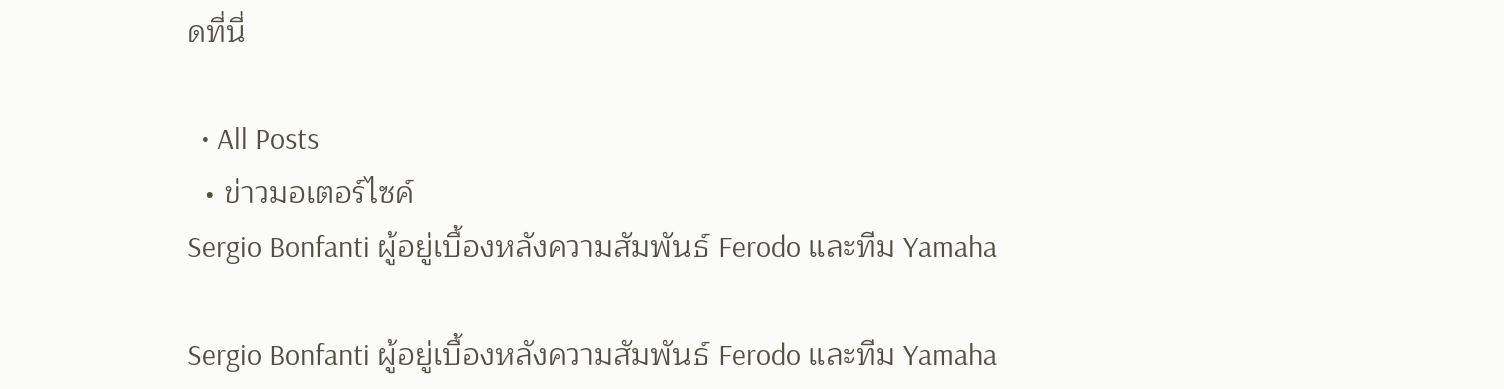ดที่นี่

  • All Posts
  • ข่าวมอเตอร์ไซค์
Sergio Bonfanti ผู้อยู่เบื้องหลังความสัมพันธ์ Ferodo และทีม Yamaha

Sergio Bonfanti ผู้อยู่เบื้องหลังความสัมพันธ์ Ferodo และทีม Yamaha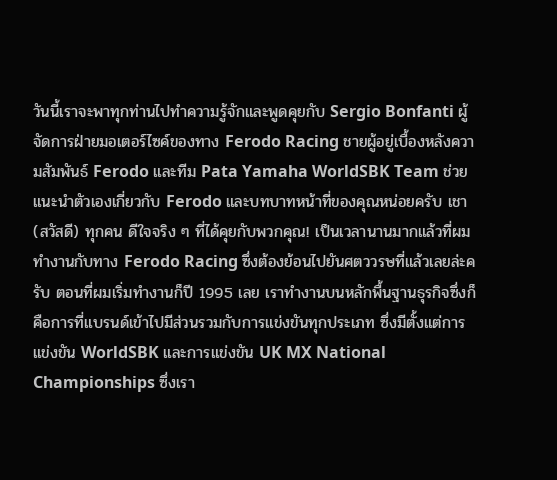วันนี้เราจะพาทุกท่านไปทำความรู้จักและพูดคุยกับ Sergio Bonfanti ผู้จัดการฝ่ายมอเตอร์ไซค์ของทาง Ferodo Racing ชายผู้อยู่เบื้องหลังความสัมพันธ์ Ferodo และทีม Pata Yamaha WorldSBK Team ช่วยแนะนำตัวเองเกี่ยวกับ Ferodo และบทบาทหน้าที่ของคุณหน่อยครับ เชา (สวัสดี) ทุกคน ดีใจจริง ๆ ที่ได้คุยกับพวกคุณ! เป็นเวลานานมากแล้วที่ผมทำงานกับทาง Ferodo Racing ซึ่งต้องย้อนไปยันศตววรษที่แล้วเลยล่ะครับ ตอนที่ผมเริ่มทำงานก็ปี 1995 เลย เราทำงานบนหลักพื้นฐานธุรกิจซึ่งก็คือการที่แบรนด์เข้าไปมีส่วนรวมกับการแข่งขันทุกประเภท ซึ่งมีตั้งแต่การแข่งขัน WorldSBK และการแข่งขัน UK MX National Championships ซึ่งเรา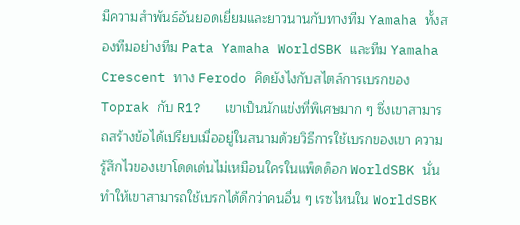มีความสำพันธ์อันยอดเยี่ยมและยาวนานกับทางทีม Yamaha ทั้งสองทีมอย่างทีม Pata Yamaha WorldSBK และทีม Yamaha Crescent ทาง Ferodo คิดยังไงกับสไตล์การเบรกของ Toprak กับ R1?   เขาเป็นนักแข่งที่พิเศษมาก ๆ ซึ่งเขาสามารถสร้างข้อได้เปรียบเมื่ออยู่ในสนามด้วยวิธีการใช้เบรกของเขา ความรู้สึกไวของเขาโดดเด่นไม่เหมือนใครในแพ็ดด็อก WorldSBK นั่นทำให้เขาสามารถใช้เบรกได้ดีกว่าคนอื่น ๆ เรซไหนใน WorldSBK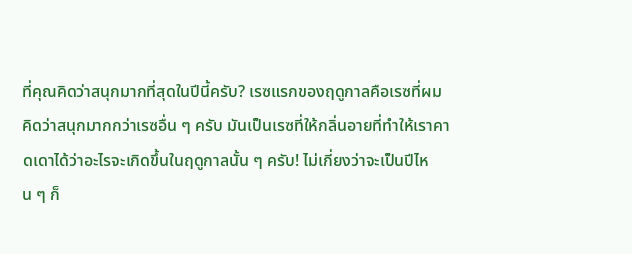ที่คุณคิดว่าสนุกมากที่สุดในปีนี้ครับ? เรซแรกของฤดูกาลคือเรซที่ผมคิดว่าสนุกมากกว่าเรซอื่น ๆ ครับ มันเป็นเรซที่ให้กลิ่นอายที่ทำให้เราคาดเดาได้ว่าอะไรจะเกิดขึ้นในฤดูกาลนั้น ๆ ครับ! ไม่เกี่ยงว่าจะเป็นปีไหน ๆ ก็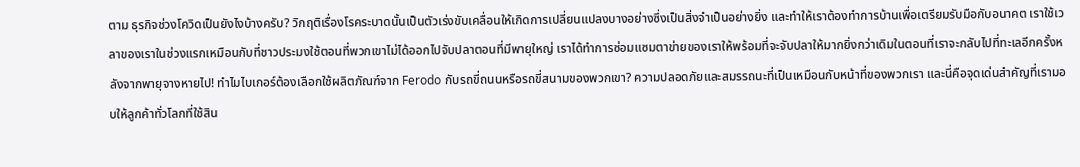ตาม ธุรกิจช่วงโควิดเป็นยังไงบ้างครับ? วิกฤติเรื่องโรคระบาดนั้นเป็นตัวเร่งขับเคลื่อนให้เกิดการเปลี่ยนแปลงบางอย่างซึ่งเป็นสิ่งจำเป็นอย่างยิ่ง และทำให้เราต้องทำการบ้านเพื่อเตรียมรับมือกับอนาคต เราใช้เวลาของเราในช่วงแรกเหมือนกับที่ชาวประมงใช้ตอนที่พวกเขาไม่ได้ออกไปจับปลาตอนที่มีพายุใหญ่ เราได้ทำการซ่อมแซมตาข่ายของเราให้พร้อมที่จะจับปลาให้มากยิ่งกว่าเดิมในตอนที่เราจะกลับไปที่ทะเลอีกครั้งหลังจากพายุจางหายไป! ทำไมไบเกอร์ต้องเลือกใช้ผลิตภัณฑ์จาก Ferodo กับรถขี่ถนนหรือรถขี่สนามของพวกเขา? ความปลอดภัยและสมรรถนะที่เป็นเหมือนกับหน้าที่ของพวกเรา และนี่คือจุดเด่นสำคัญที่เรามอบให้ลูกค้าทั่วโลกที่ใช้สิน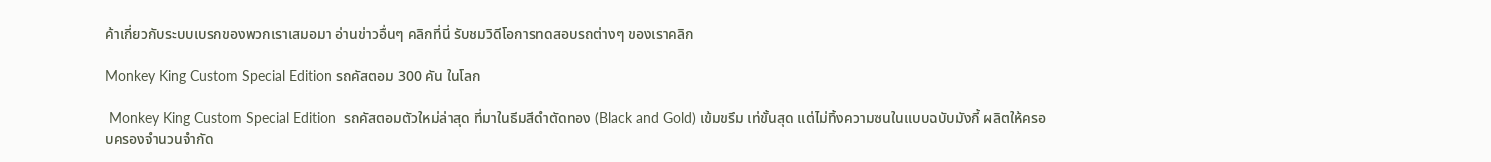ค้าเกี่ยวกับระบบเบรกของพวกเราเสมอมา อ่านข่าวอื่นๆ คลิกที่นี่ รับชมวิดีโอการทดสอบรถต่างๆ ของเราคลิก

Monkey King Custom Special Edition รถคัสตอม 300 คัน ในโลก

 Monkey King Custom Special Edition  รถคัสตอมตัวใหม่ล่าสุด ที่มาในธีมสีดำตัดทอง (Black and Gold) เข้มขรึม เท่ขั้นสุด แต่ไม่ทิ้งความซนในแบบฉบับมังกี้ ผลิตให้ครอบครองจำนวนจำกัด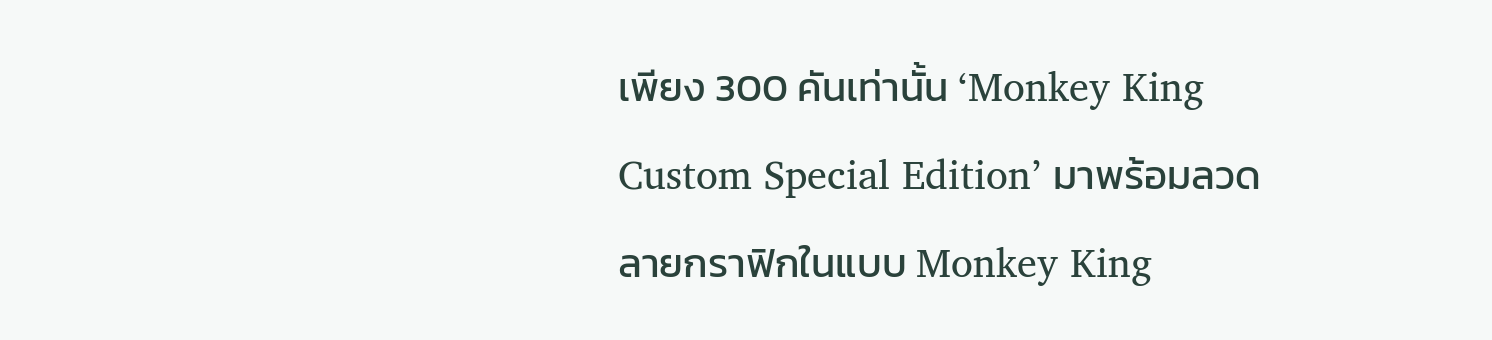เพียง 300 คันเท่านั้น ‘Monkey King Custom Special Edition’ มาพร้อมลวดลายกราฟิกในแบบ Monkey King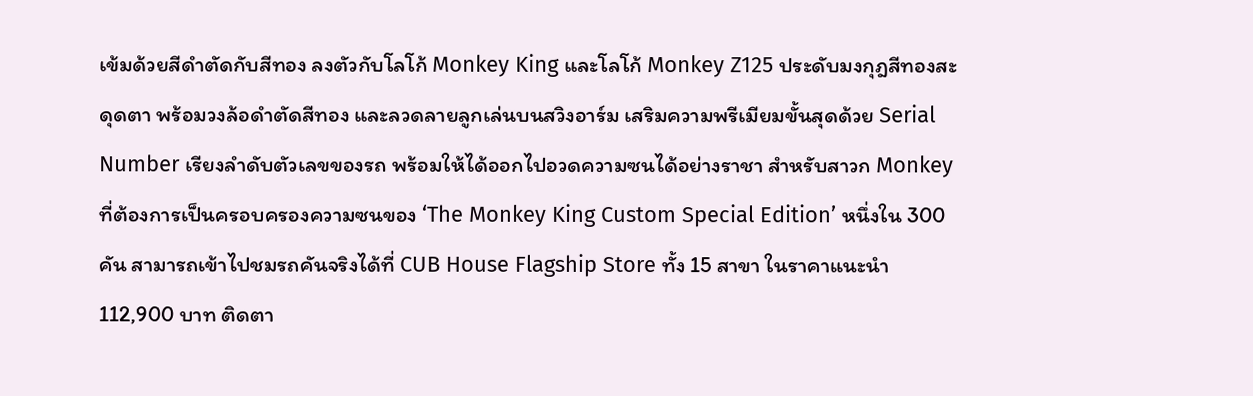เข้มด้วยสีดำตัดกับสีทอง ลงตัวกับโลโก้ Monkey King และโลโก้ Monkey Z125 ประดับมงกุฎสีทองสะดุดตา พร้อมวงล้อดำตัดสีทอง และลวดลายลูกเล่นบนสวิงอาร์ม เสริมความพรีเมียมขั้นสุดด้วย Serial Number เรียงลำดับตัวเลขของรถ พร้อมให้ได้ออกไปอวดความซนได้อย่างราชา สำหรับสาวก Monkey ที่ต้องการเป็นครอบครองความซนของ ‘The Monkey King Custom Special Edition’ หนึ่งใน 300 คัน สามารถเข้าไปชมรถคันจริงได้ที่ CUB House Flagship Store ทั้ง 15 สาขา ในราคาแนะนำ 112,900 บาท ติดตา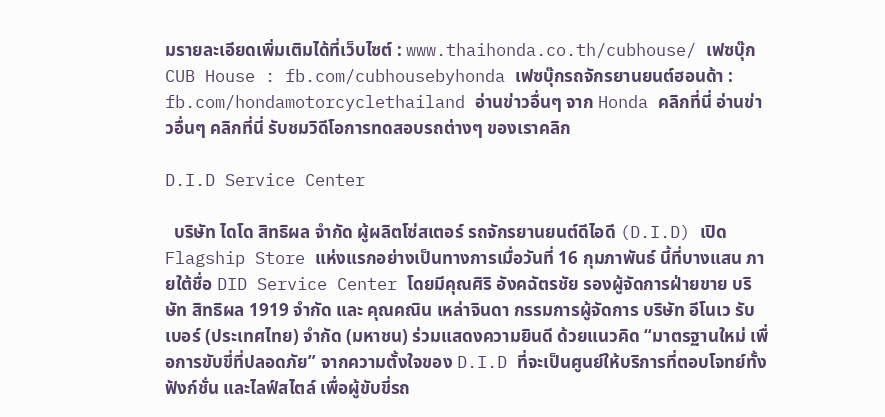มรายละเอียดเพิ่มเติมได้ที่เว็บไซต์ : www.thaihonda.co.th/cubhouse/ เฟซบุ๊ก CUB House : fb.com/cubhousebyhonda เฟซบุ๊กรถจักรยานยนต์ฮอนด้า : fb.com/hondamotorcyclethailand อ่านข่าวอื่นๆ จาก Honda คลิกที่นี่ อ่านข่าวอื่นๆ คลิกที่นี่ รับชมวิดีโอการทดสอบรถต่างๆ ของเราคลิก

D.I.D Service Center

  บริษัท ไดโด สิทธิผล จำกัด ผู้ผลิตโซ่สเตอร์ รถจักรยานยนต์ดีไอดี (D.I.D) เปิด Flagship Store แห่งแรกอย่างเป็นทางการเมื่อวันที่ 16 กุมภาพันธ์ นี้ที่บางแสน ภายใต้ชื่อ DID Service Center โดยมีคุณศิริ อังคฉัตรชัย รองผู้จัดการฝ่ายขาย บริษัท สิทธิผล 1919 จำกัด และ คุณคณิน เหล่าจินดา กรรมการผู้จัดการ บริษัท อีโนเว รับเบอร์ (ประเทศไทย) จำกัด (มหาชน) ร่วมแสดงความยินดี ด้วยแนวคิด “มาตรฐานใหม่ เพื่อการขับขี่ที่ปลอดภัย” จากความตั้งใจของ D.I.D ที่จะเป็นศูนย์ให้บริการที่ตอบโจทย์ทั้งฟังก์ชั่น และไลฟ์สไตล์ เพื่อผู้ขับขี่รถ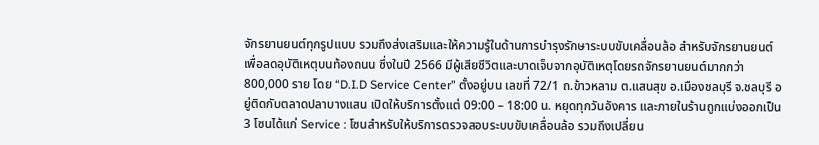จักรยานยนต์ทุกรูปแบบ รวมถึงส่งเสริมและให้ความรู้ในด้านการบำรุงรักษาระบบขับเคลื่อนล้อ สำหรับจักรยานยนต์ เพื่อลดอุบัติเหตุบนท้องถนน ซึ่งในปี 2566 มีผู้เสียชีวิตและบาดเจ็บจากอุบัติเหตุโดยรถจักรยานยนต์มากกว่า 800,000 ราย โดย “D.I.D Service Center” ตั้งอยู่บน เลขที่ 72/1 ถ.ข้าวหลาม ต.แสนสุข อ.เมืองชลบุรี จ.ชลบุรี อยู่ติดกับตลาดปลาบางแสน เปิดให้บริการตั้งแต่ 09:00 – 18:00 น. หยุดทุกวันอังคาร และภายในร้านถูกแบ่งออกเป็น 3 โซนได้แก่ Service : โซนสำหรับให้บริการตรวจสอบระบบขับเคลื่อนล้อ รวมถึงเปลี่ยน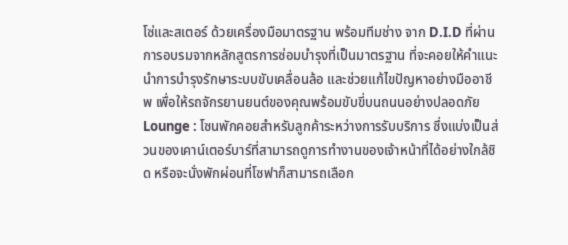โซ่และสเตอร์ ด้วยเครื่องมือมาตรฐาน พร้อมทีมช่าง จาก D.I.D ที่ผ่านการอบรมจากหลักสูตรการซ่อมบำรุงที่เป็นมาตรฐาน ที่จะคอยให้คำแนะนำการบำรุงรักษาระบบขับเคลื่อนล้อ และช่วยแก้ไขปัญหาอย่างมืออาชีพ เพื่อให้รถจักรยานยนต์ของคุณพร้อมขับขี่บนถนนอย่างปลอดภัย Lounge : โซนพักคอยสำหรับลูกค้าระหว่างการรับบริการ ซึ่งแบ่งเป็นส่วนของเคาน์เตอร์บาร์ที่สามารถดูการทำงานของเจ้าหน้าที่ได้อย่างใกล้ชิด หรือจะนั่งพักผ่อนที่โซฟาก็สามารถเลือก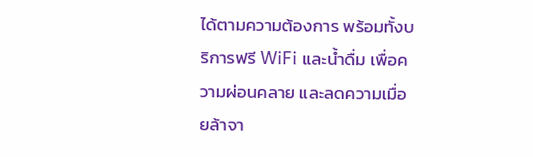ได้ตามความต้องการ พร้อมทั้งบริการฟรี WiFi และน้ำดื่ม เพื่อความผ่อนคลาย และลดความเมื่อยล้าจา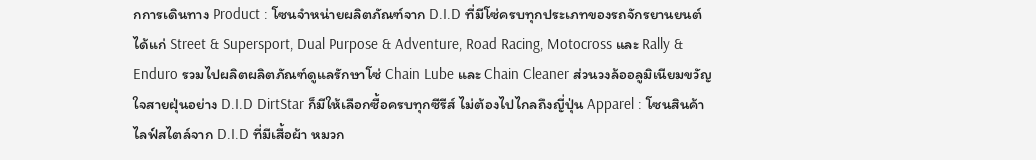กการเดินทาง Product : โซนจำหน่ายผลิตภัณฑ์จาก D.I.D ที่มีโซ่ครบทุกประเภทของรถจักรยานยนต์ ได้แก่ Street & Supersport, Dual Purpose & Adventure, Road Racing, Motocross และ Rally & Enduro รวมไปผลิตผลิตภัณฑ์ดูแลรักษาโซ่ Chain Lube และ Chain Cleaner ส่วนวงล้ออลูมิเนียมขวัญใจสายฝุ่นอย่าง D.I.D DirtStar ก็มีให้เลือกซื้อครบทุกซีรีส์ ไม่ต้องไปไกลถึงญี่ปุ่น Apparel : โซนสินค้าไลฟ์สไตล์จาก D.I.D ที่มีเสื้อผ้า หมวก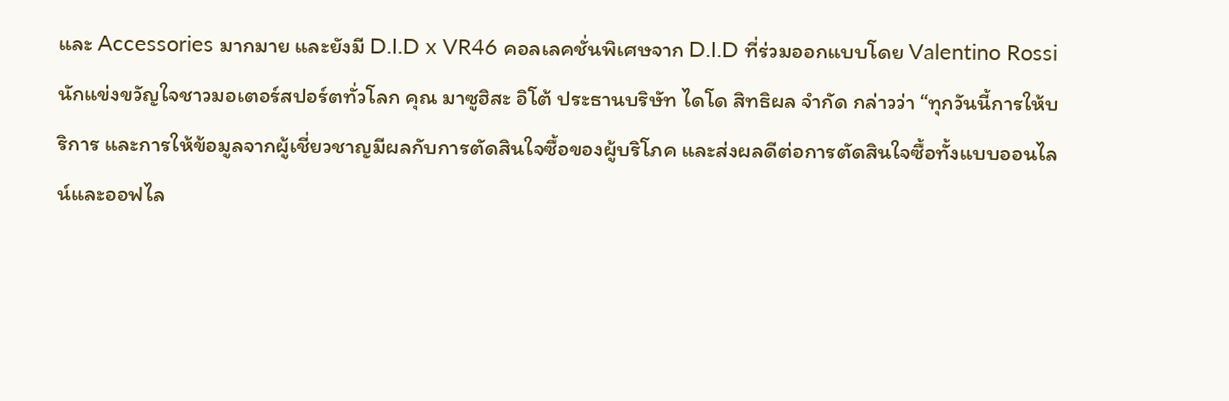และ Accessories มากมาย และยังมี D.I.D x VR46 คอลเลคชั่นพิเศษจาก D.I.D ที่ร่วมออกแบบโดย Valentino Rossi นักแข่งขวัญใจชาวมอเตอร์สปอร์ตทั่วโลก คุณ มาซูฮิสะ อิโต้ ประธานบริษัท ไดโด สิทธิผล จำกัด กล่าวว่า “ทุกวันนี้การให้บริการ และการให้ข้อมูลจากผู้เชี่ยวชาญมีผลกับการตัดสินใจซื้อของผู้บริโภค และส่งผลดีต่อการตัดสินใจซื้อทั้งแบบออนไลน์และออฟไล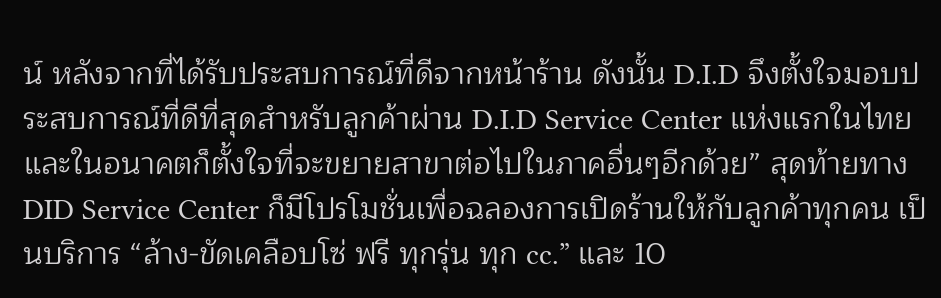น์ หลังจากที่ได้รับประสบการณ์ที่ดีจากหน้าร้าน ดังนั้น D.I.D จึงตั้งใจมอบประสบการณ์ที่ดีที่สุดสำหรับลูกค้าผ่าน D.I.D Service Center แห่งแรกในไทย และในอนาคตก็ตั้งใจที่จะขยายสาขาต่อไปในภาคอื่นๆอีกด้วย” สุดท้ายทาง DID Service Center ก็มีโปรโมชั่นเพื่อฉลองการเปิดร้านให้กับลูกค้าทุกคน เป็นบริการ “ล้าง-ขัดเคลือบโซ่ ฟรี ทุกรุ่น ทุก cc.” และ 10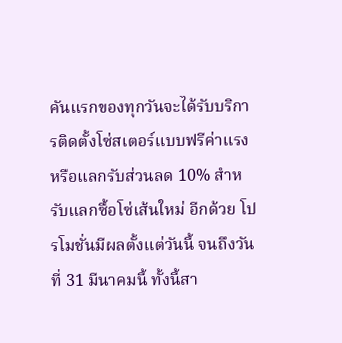คันแรกของทุกวันจะได้รับบริการติดตั้งโซ่สเตอร์แบบฟรีค่าแรง หรือแลกรับส่วนลด 10% สำหรับแลกซื้อโซ่เส้นใหม่ อีกด้วย โปรโมชั่นมีผลตั้งแต่วันนี้ จนถึงวันที่ 31 มีนาคมนี้ ทั้งนี้สา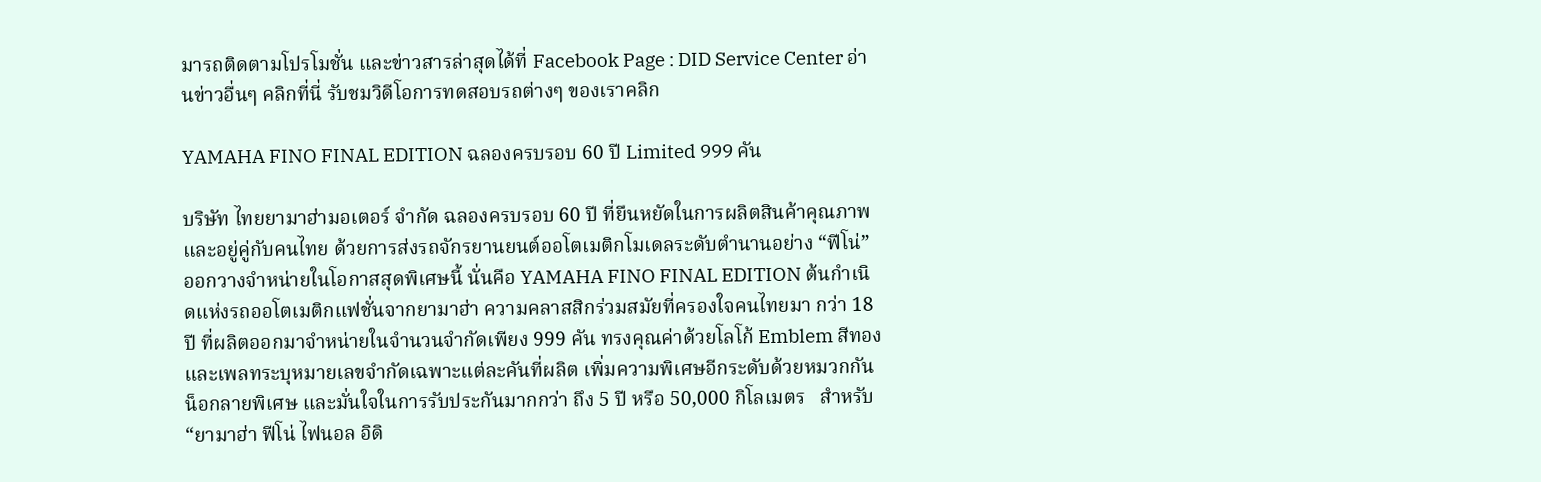มารถติดตามโปรโมชั่น และข่าวสารล่าสุดได้ที่ Facebook Page : DID Service Center อ่านข่าวอื่นๆ คลิกที่นี่ รับชมวิดีโอการทดสอบรถต่างๆ ของเราคลิก

YAMAHA FINO FINAL EDITION ฉลองครบรอบ 60 ปี Limited 999 คัน

บริษัท ไทยยามาฮ่ามอเตอร์ จำกัด ฉลองครบรอบ 60 ปี ที่ยืนหยัดในการผลิตสินค้าคุณภาพ และอยู่คู่กับคนไทย ด้วยการส่งรถจักรยานยนต์ออโตเมติกโมเดลระดับตำนานอย่าง “ฟีโน่” ออกวางจำหน่ายในโอกาสสุดพิเศษนี้ นั่นคือ YAMAHA FINO FINAL EDITION ต้นกำเนิดแห่งรถออโตเมติกแฟชั่นจากยามาฮ่า ความคลาสสิกร่วมสมัยที่ครองใจคนไทยมา กว่า 18 ปี ที่ผลิตออกมาจำหน่ายในจำนวนจำกัดเพียง 999 คัน ทรงคุณค่าด้วยโลโก้ Emblem สีทอง และเพลทระบุหมายเลขจำกัดเฉพาะแต่ละคันที่ผลิต เพิ่มความพิเศษอีกระดับด้วยหมวกกันน็อกลายพิเศษ และมั่นใจในการรับประกันมากกว่า ถึง 5 ปี หรือ 50,000 กิโลเมตร   สำหรับ “ยามาฮ่า ฟีโน่ ไฟนอล อิดิ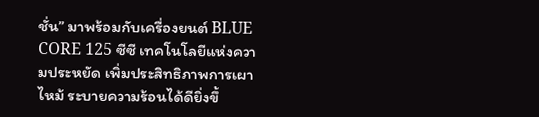ชั่น” มาพร้อมกับเครื่องยนต์ BLUE CORE 125 ซีซี เทคโนโลยีแห่งความประหยัด เพิ่มประสิทธิภาพการเผาไหม้ ระบายความร้อนได้ดียิ่งขึ้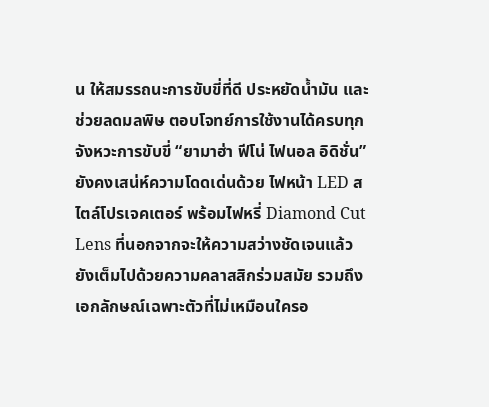น ให้สมรรถนะการขับขี่ที่ดี ประหยัดน้ำมัน และช่วยลดมลพิษ ตอบโจทย์การใช้งานได้ครบทุกจังหวะการขับขี่ “ยามาฮ่า ฟีโน่ ไฟนอล อิดิชั่น” ยังคงเสน่ห์ความโดดเด่นด้วย ไฟหน้า LED สไตล์โปรเจคเตอร์ พร้อมไฟหรี่ Diamond Cut Lens ที่นอกจากจะให้ความสว่างชัดเจนแล้ว ยังเต็มไปด้วยความคลาสสิกร่วมสมัย รวมถึงเอกลักษณ์เฉพาะตัวที่ไม่เหมือนใครอ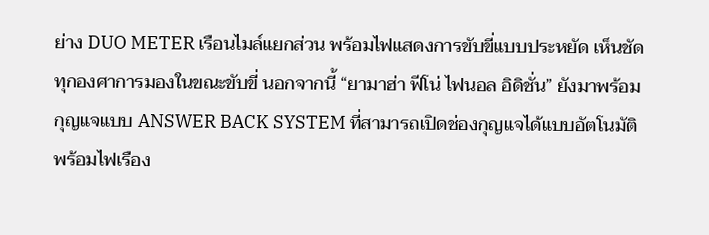ย่าง DUO METER เรือนไมล์แยกส่วน พร้อมไฟแสดงการขับขี่แบบประหยัด เห็นชัดทุกองศาการมองในขณะขับขี่ นอกจากนี้ “ยามาฮ่า ฟีโน่ ไฟนอล อิดิชั่น” ยังมาพร้อมกุญแจแบบ ANSWER BACK SYSTEM ที่สามารถเปิดช่องกุญแจได้แบบอัตโนมัติ พร้อมไฟเรือง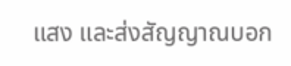แสง และส่งสัญญาณบอก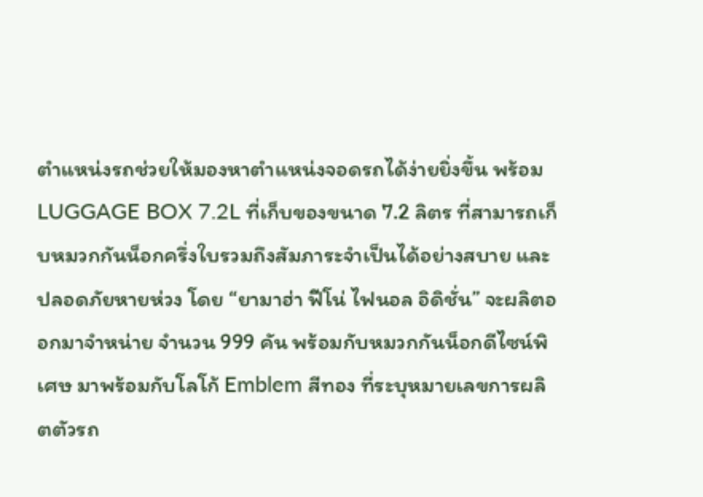ตำแหน่งรถช่วยให้มองหาตำแหน่งจอดรถได้ง่ายยิ่งขึ้น พร้อม LUGGAGE BOX 7.2L ที่เก็บของขนาด 7.2 ลิตร ที่สามารถเก็บหมวกกันน็อกครึ่งใบรวมถึงสัมภาระจำเป็นได้อย่างสบาย และปลอดภัยหายห่วง โดย “ยามาฮ่า ฟีโน่ ไฟนอล อิดิชั่น” จะผลิตออกมาจำหน่าย จำนวน 999 คัน พร้อมกับหมวกกันน็อกดีไซน์พิเศษ มาพร้อมกับโลโก้ Emblem สีทอง ที่ระบุหมายเลขการผลิตตัวรถ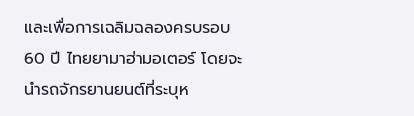และเพื่อการเฉลิมฉลองครบรอบ 60 ปี ไทยยามาฮ่ามอเตอร์ โดยจะนำรถจักรยานยนต์ที่ระบุห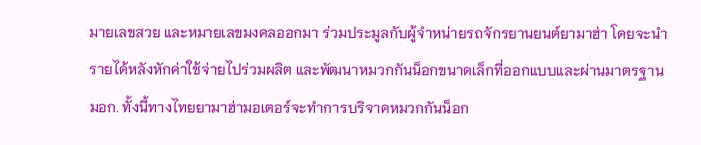มายเลขสวย และหมายเลขมงคลออกมา ร่วมประมูลกับผู้จำหน่ายรถจักรยานยนต์ยามาฮ่า โดยจะนำรายได้หลังหักค่าใช้จ่ายไปร่วมผลิต และพัฒนาหมวกกันน็อกขนาดเล็กที่ออกแบบและผ่านมาตรฐาน มอก. ทั้งนี้ทางไทยยามาฮ่ามอเตอร์จะทำการบริจาคหมวกกันน็อก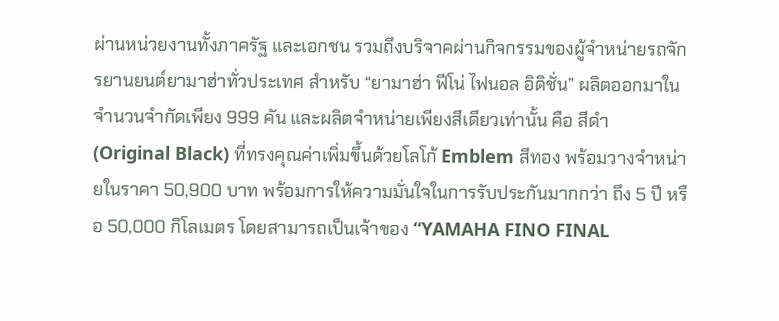ผ่านหน่วยงานทั้งภาครัฐ และเอกชน รวมถึงบริจาคผ่านกิจกรรมของผู้จำหน่ายรถจักรยานยนต์ยามาฮ่าทั่วประเทศ สำหรับ “ยามาฮ่า ฟีโน่ ไฟนอล อิดิชั่น” ผลิตออกมาในจำนวนจำกัดเพียง 999 คัน และผลิตจำหน่ายเพียงสีเดียวเท่านั้น คือ สีดำ (Original Black) ที่ทรงคุณค่าเพิ่มขึ้นด้วยโลโก้ Emblem สีทอง พร้อมวางจำหน่ายในราคา 50,900 บาท พร้อมการให้ความมั่นใจในการรับประกันมากกว่า ถึง 5 ปี หรือ 50,000 กิโลเมตร โดยสามารถเป็นเจ้าของ “YAMAHA FINO FINAL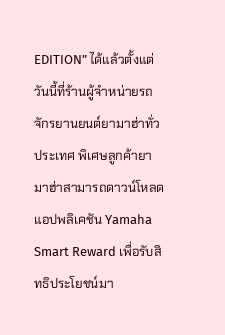EDITION” ได้แล้วตั้งแต่วันนี้ที่ร้านผู้จำหน่ายรถจักรยานยนต์ยามาฮ่าทั่วประเทศ พิเศษลูกค้ายามาฮ่าสามารถดาวน์โหลดแอปพลิเคชัน Yamaha Smart Reward เพื่อรับสิทธิประโยชน์มา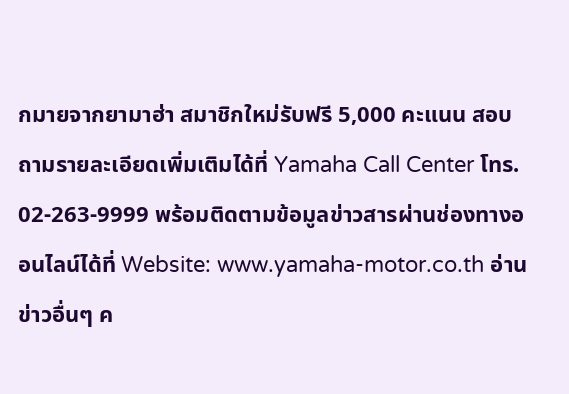กมายจากยามาฮ่า สมาชิกใหม่รับฟรี 5,000 คะแนน สอบถามรายละเอียดเพิ่มเติมได้ที่ Yamaha Call Center โทร. 02-263-9999 พร้อมติดตามข้อมูลข่าวสารผ่านช่องทางออนไลน์ได้ที่ Website: www.yamaha-motor.co.th อ่านข่าวอื่นๆ ค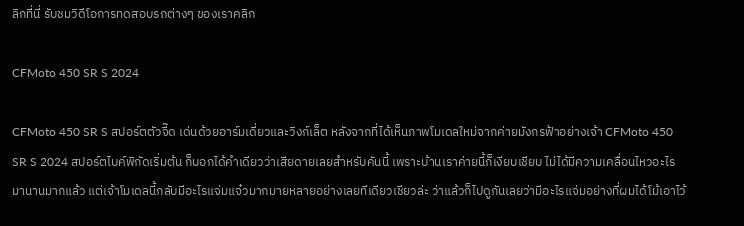ลิกที่นี่ รับชมวิดีโอการทดสอบรถต่างๆ ของเราคลิก

CFMoto 450 SR S 2024

CFMoto 450 SR S สปอร์ตตัวจี๊ด เด่นด้วยอาร์มเดี่ยวและวิงก์เล็ต หลังจากที่ได้เห็นภาพโมเดลใหม่จากค่ายมังกรฟ้าอย่างเจ้า CFMoto 450 SR S 2024 สปอร์ตไบค์พิกัดเริ่มต้น ก็บอกได้คำเดียวว่าเสียดายเลยสำหรับคันนี้ เพราะบ้านเราค่ายนี้ก็เงียบเชียบ ไม่ได้มีความเคลื่อนไหวอะไรมานานมากแล้ว แต่เจ้าโมเดลนี้กลับมีอะไรแจ่มแจ๋วมากมายหลายอย่างเลยทีเดียวเชียวล่ะ ว่าแล้วก็ไปดูกันเลยว่ามีอะไรแจ่มอย่างที่ผมได้โม้เอาไว้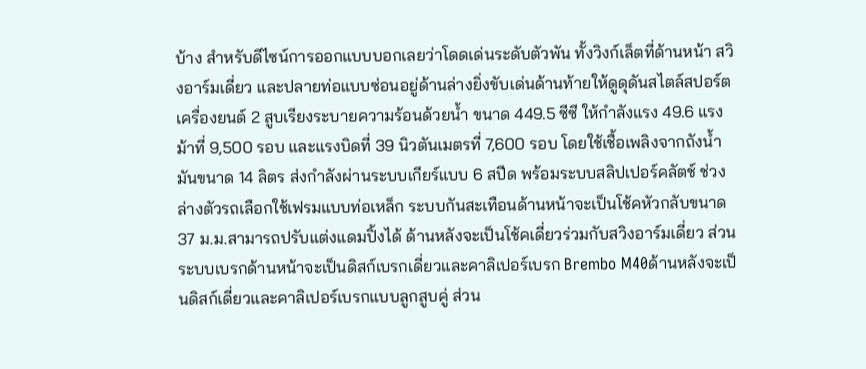บ้าง สำหรับดีไซน์การออกแบบบอกเลยว่าโดดเด่นระดับตัวพัน ทั้งวิงก์เล็ตที่ด้านหน้า สวิงอาร์มเดี่ยว และปลายท่อแบบซ่อนอยู่ด้านล่างยิ่งขับเด่นด้านท้ายให้ดูดุดันสไตล์สปอร์ต เครื่องยนต์ 2 สูบเรียงระบายความร้อนด้วยน้ำ ขนาด 449.5 ซีซี ให้กำลังแรง 49.6 แรงม้าที่ 9,500 รอบ และแรงบิดที่ 39 นิวตันเมตรที่ 7,600 รอบ โดยใช้เชื้อเพลิงจากถังน้ำมันขนาด 14 ลิตร ส่งกำลังผ่านระบบเกียร์แบบ 6 สปีด พร้อมระบบสลิปเปอร์คลัตช์ ช่วงล่างตัวรถเลือกใช้เฟรมแบบท่อเหล็ก ระบบกันสะเทือนด้านหน้าจะเป็นโช้คหัวกลับขนาด 37 ม.ม.สามารถปรับแต่งแดมปิ้งได้ ด้านหลังจะเป็นโช้คเดี่ยวร่วมกับสวิงอาร์มเดี่ยว ส่วนระบบเบรกด้านหน้าจะเป็นดิสก์เบรกเดี่ยวและคาลิเปอร์เบรก Brembo M40ด้านหลังจะเป็นดิสก์เดี่ยวและคาลิเปอร์เบรกแบบลูกสูบคู่ ส่วน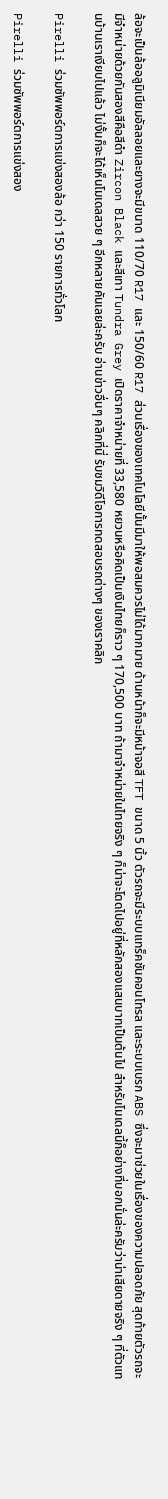ล้อจะเป็นล้ออลูมิเนียมอัลลอยและยางจะมีขนาด 110/70 R17 และ 150/60 R17 ส่วนเรื่องของเทคโนโลยีนั้นมีมาให้พอสมควรไม่ได้มากมาย ด้านหน้าก็จะมีหน้าจอสี TFT ขนาด 5 นิ้ว ตัวรถจะมีระบบแทร็คชันคอนโทรล และระบบเบรก ABS ซึ่งจะมาช่วยในเรื่องของความปลอดภัย สุดท้ายตัวรถจะมีจำหน่ายด้วยกันสองสีคือสีดำ Zircon Black และสีเทา Tundra Grey เปิดราคาจำหน่ายที่ 33,580 หยวนหรือคิดเป็นเงินไทยก็ราว ๆ 170,500 บาท ถ้ามาจำหน่ายในไทยจริง ๆ ก็น่าจะโดดไปอยู่ที่หลักสองแสนบาทเป็นต้นไป สำหรับโมเดลนี้ก็อย่างที่บอกนั่นล่ะครับว่าน่าเสียดายจริง ๆ ที่ตัวแทนบ้านเราเงียบไปแล้ว ไม่งั้นก็จะได้เห็นโมเดลสวย ๆ อีกหลายคันเลยล่ะครับ อ่านข่าวอื่นๆ คลิกที่นี่ รับชมวิดีโอการทดสอบรถต่างๆ ของเราคลิก

Pirelli ร่วมซัพพอร์ตการแข่งสองล้อ กว่า 150 รายการทั่วโลก

Pirelli ร่วมซัพพอร์ตการแข่งสอง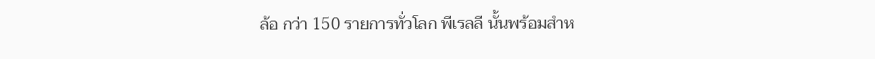ล้อ กว่า 150 รายการทั่วโลก พีเรลลี นั้นพร้อมสำห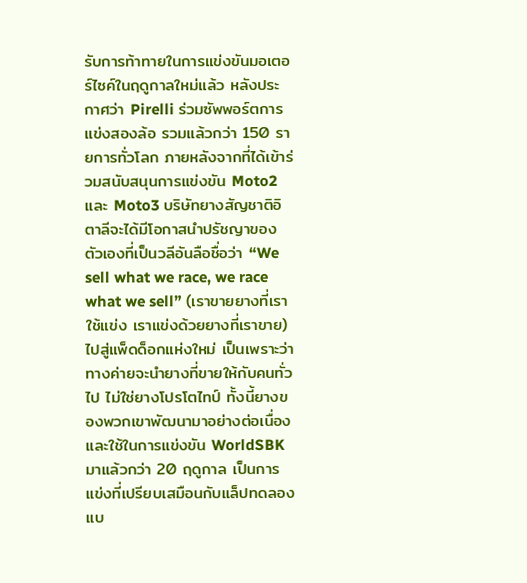รับการท้าทายในการแข่งขันมอเตอร์ไซค์ในฤดูกาลใหม่แล้ว หลังประกาศว่า Pirelli ร่วมซัพพอร์ตการแข่งสองล้อ รวมแล้วกว่า 150 รายการทั่วโลก ภายหลังจากที่ได้เข้าร่วมสนับสนุนการแข่งขัน Moto2 และ Moto3 บริษัทยางสัญชาติอิตาลีจะได้มีโอกาสนำปรัชญาของตัวเองที่เป็นวลีอันลือชื่อว่า “We sell what we race, we race what we sell” (เราขายยางที่เราใช้แข่ง เราแข่งด้วยยางที่เราขาย) ไปสู่แพ็ดด็อกแห่งใหม่ เป็นเพราะว่าทางค่ายจะนำยางที่ขายให้กับคนทั่วไป ไม่ใช่ยางโปรโตไทป์ ทั้งนี้ยางของพวกเขาพัฒนามาอย่างต่อเนื่องและใช้ในการแข่งขัน WorldSBK มาแล้วกว่า 20 ฤดูกาล เป็นการแข่งที่เปรียบเสมือนกับแล็ปทดลองแบ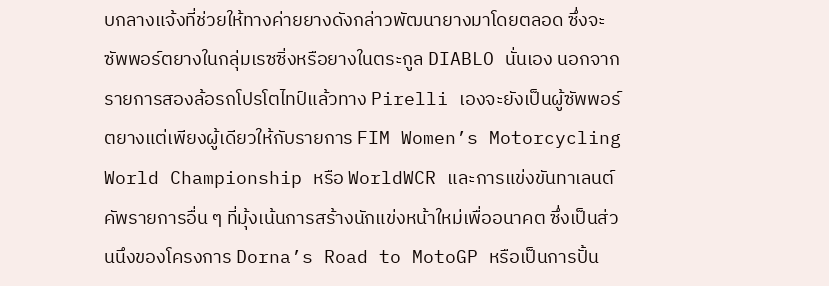บกลางแจ้งที่ช่วยให้ทางค่ายยางดังกล่าวพัฒนายางมาโดยตลอด ซึ่งจะซัพพอร์ตยางในกลุ่มเรซซิ่งหรือยางในตระกูล DIABLO นั่นเอง นอกจากรายการสองล้อรถโปรโตไทป์แล้วทาง Pirelli เองจะยังเป็นผู้ซัพพอร์ตยางแต่เพียงผู้เดียวให้กับรายการ FIM Women’s Motorcycling World Championship หรือ WorldWCR และการแข่งขันทาเลนต์คัพรายการอื่น ๆ ที่มุ้งเน้นการสร้างนักแข่งหน้าใหม่เพื่ออนาคต ซึ่งเป็นส่วนนึงของโครงการ Dorna’s Road to MotoGP หรือเป็นการปั้น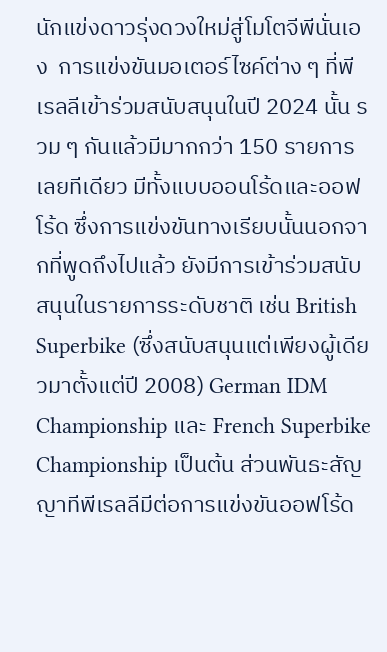นักแข่งดาวรุ่งดวงใหม่สู่โมโตจีพีนั่นเอง  การแข่งขันมอเตอร์ไซค์ต่าง ๆ ที่พีเรลลีเข้าร่วมสนับสนุนในปี 2024 นั้น รวม ๆ กันแล้วมีมากกว่า 150 รายการเลยทีเดียว มีทั้งแบบออนโร้ดและออฟโร้ด ซึ่งการแข่งขันทางเรียบนั้นนอกจากที่พูดถึงไปแล้ว ยังมีการเข้าร่วมสนับสนุนในรายการระดับชาติ เช่น British Superbike (ซึ่งสนับสนุนแต่เพียงผู้เดียวมาตั้งแต่ปี 2008) German IDM Championship และ French Superbike Championship เป็นต้น ส่วนพันธะสัญญาทีพีเรลลีมีต่อการแข่งขันออฟโร้ด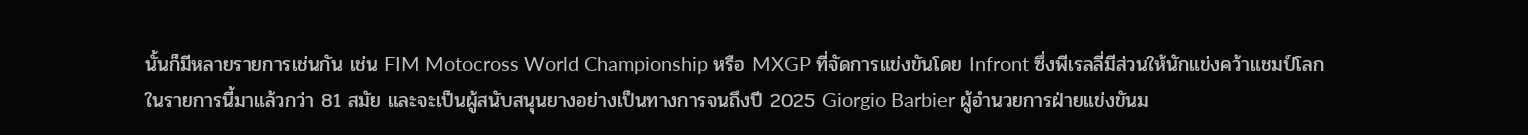นั้นก็มีหลายรายการเช่นกัน เช่น FIM Motocross World Championship หรือ MXGP ที่จัดการแข่งขันโดย Infront ซึ่งพีเรลลี่มีส่วนให้นักแข่งคว้าแชมป์โลกในรายการนี้มาแล้วกว่า 81 สมัย และจะเป็นผู้สนับสนุนยางอย่างเป็นทางการจนถึงปี 2025 Giorgio Barbier ผู้อำนวยการฝ่ายแข่งขันม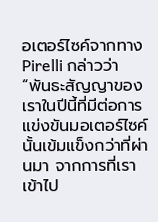อเตอร์ไซค์จากทาง Pirelli กล่าวว่า “พันธะสัญญาของเราในปีนี้ที่มีต่อการแข่งขันมอเตอร์ไซค์นั้นเข้มแข็งกว่าที่ผ่านมา จากการที่เราเข้าไป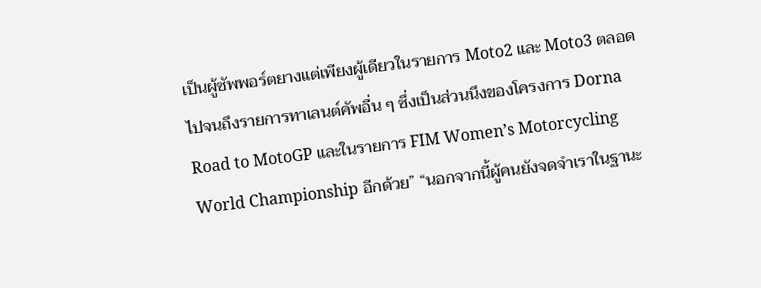เป็นผู้ซัพพอร์ตยางแต่เพียงผู้เดียวในรายการ Moto2 และ Moto3 ตลอดไปจนถึงรายการทาเลนต์คัพอื่น ๆ ซึ่งเป็นส่วนนึงของโครงการ Dorna Road to MotoGP และในรายการ FIM Women’s Motorcycling World Championship อีกด้วย” “นอกจากนี้ผู้คนยังจดจำเราในฐานะ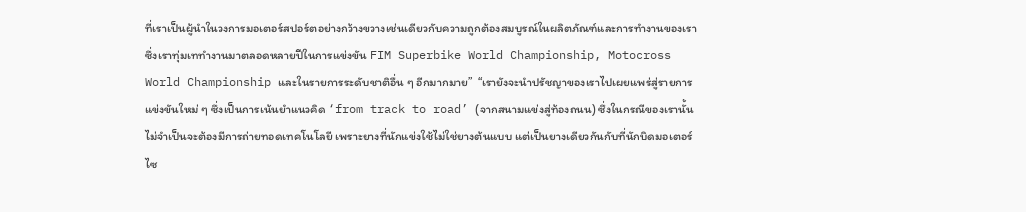ที่เราเป็นผู้นำในวงการมอเตอร์สปอร์ตอย่างกว้างขวางเช่นเดียวกับความถูกต้องสมบูรณ์ในผลิตภัณฑ์และการทำงานของเรา ซึ่งเราทุ่มเททำงานมาตลอดหลายปีในการแข่งขัน FIM Superbike World Championship, Motocross World Championship และในรายการระดับชาติอื่น ๆ อีกมากมาย”  “เรายังจะนำปรัชญาของเราไปเผยแพร่สู่รายการแข่งขันใหม่ ๆ ซึ่งเป็นการเน้นยำแนวคิด ‘from track to road’ (จากสนามแข่งสู่ท้องถนน) ซึ่งในกรณีของเรานั้นไม่จำเป็นจะต้องมีการถ่ายทอดเทคโนโลยี เพราะยางที่นักแข่งใช้ไม่ใช่ยางต้นแบบ แต่เป็นยางเดียวกันกับที่นักบิดมอเตอร์ไซ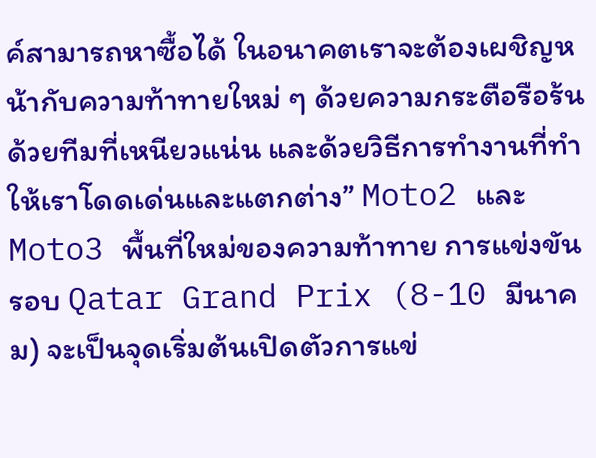ค์สามารถหาซื้อได้ ในอนาคตเราจะต้องเผชิญหน้ากับความท้าทายใหม่ ๆ ด้วยความกระตือรือร้น ด้วยทีมที่เหนียวแน่น และด้วยวิธีการทำงานที่ทำให้เราโดดเด่นและแตกต่าง” Moto2 และ Moto3 พื้นที่ใหม่ของความท้าทาย การแข่งขันรอบ Qatar Grand Prix (8-10 มีนาคม) จะเป็นจุดเริ่มต้นเปิดตัวการแข่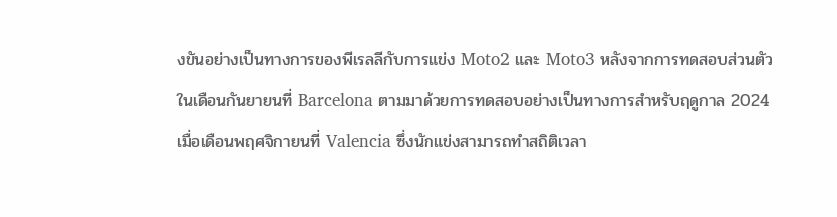งขันอย่างเป็นทางการของพีเรลลีกับการแข่ง Moto2 และ Moto3 หลังจากการทดสอบส่วนตัวในเดือนกันยายนที่ Barcelona ตามมาด้วยการทดสอบอย่างเป็นทางการสำหรับฤดูกาล 2024 เมื่อเดือนพฤศจิกายนที่ Valencia ซึ่งนักแข่งสามารถทำสถิติเวลา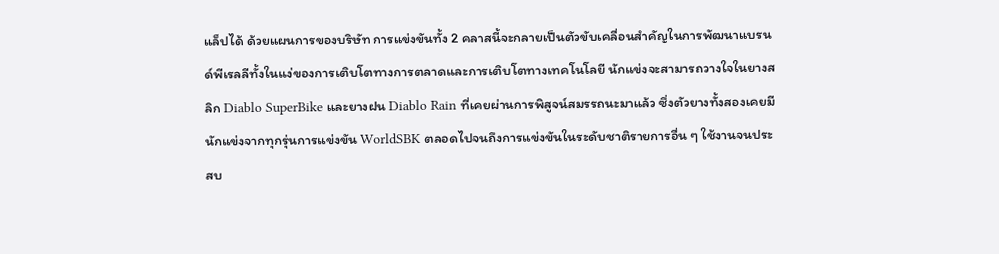แล็ปได้ ด้วยแผนการของบริษัท การแข่งขันทั้ง 2 คลาสนี้จะกลายเป็นตัวขับเคลื่อนสำคัญในการพัฒนาแบรนด์พีเรลลีทั้งในแง่ของการเติบโตทางการตลาดและการเติบโตทางเทคโนโลยี นักแข่งจะสามารถวางใจในยางสลิก Diablo SuperBike และยางฝน Diablo Rain ที่เคยผ่านการพิสูจน์สมรรถนะมาแล้ว ซึ่งตัวยางทั้งสองเคยมีนักแข่งจากทุกรุ่นการแข่งขัน WorldSBK ตลอดไปจนถึงการแข่งขันในระดับชาติรายการอื่น ๆ ใช้งานจนประสบ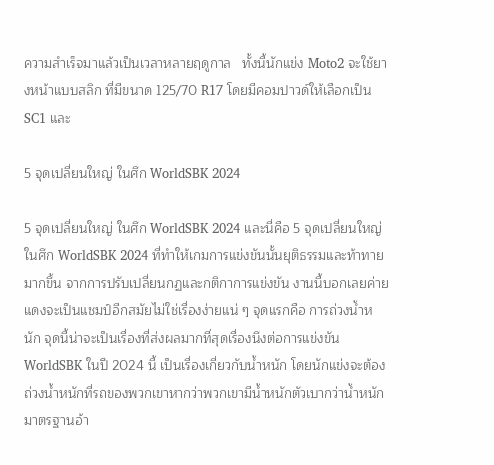ความสำเร็จมาแล้วเป็นเวลาหลายฤดูกาล   ทั้งนี้นักแข่ง Moto2 จะใช้ยางหน้าแบบสลิก ที่มีขนาด 125/70 R17 โดยมีคอมปาวด์ให้เลือกเป็น SC1 และ

5 จุดเปลี่ยนใหญ่ ในศึก WorldSBK 2024

5 จุดเปลี่ยนใหญ่ ในศึก WorldSBK 2024 และนี่คือ 5 จุดเปลี่ยนใหญ่ ในศึก WorldSBK 2024 ที่ทำให้เกมการแข่งขันนั้นยุติธรรมและท้าทายมากขึ้น จากการปรับเปลี่ยนกฏและกติกาการแข่งขัน งานนี้บอกเลยค่ายแดงจะเป็นแชมป์อีกสมัยไม่ใช่เรื่องง่ายแน่ ๆ จุดแรกคือ การถ่วงน้ำหนัก จุดนี้น่าจะเป็นเรื่องที่ส่งผลมากที่สุดเรื่องนึงต่อการแข่งขัน WorldSBK ในปี 2024 นี้ เป็นเรื่องเกี่ยวกับน้ำหนัก โดยนักแข่งจะต้องถ่วงน้ำหนักที่รถของพวกเขาหากว่าพวกเขามีน้ำหนักตัวเบากว่าน้ำหนักมาตรฐานอ้า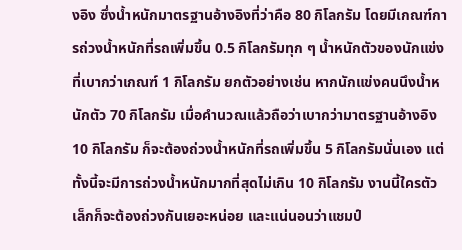งอิง ซึ่งน้ำหนักมาตรฐานอ้างอิงที่ว่าคือ 80 กิโลกรัม โดยมีเกณฑ์การถ่วงน้ำหนักที่รถเพิ่มขึ้น 0.5 กิโลกรัมทุก ๆ น้ำหนักตัวของนักแข่งที่เบากว่าเกณฑ์ 1 กิโลกรัม ยกตัวอย่างเช่น หากนักแข่งคนนึงน้ำหนักตัว 70 กิโลกรัม เมื่อคำนวณแล้วถือว่าเบากว่ามาตรฐานอ้างอิง 10 กิโลกรัม ก็จะต้องถ่วงน้ำหนักที่รถเพิ่มขึ้น 5 กิโลกรัมนั่นเอง แต่ทั้งนี้จะมีการถ่วงน้ำหนักมากที่สุดไม่เกิน 10 กิโลกรัม งานนี้ใครตัวเล็กก็จะต้องถ่วงกันเยอะหน่อย และแน่นอนว่าแชมป์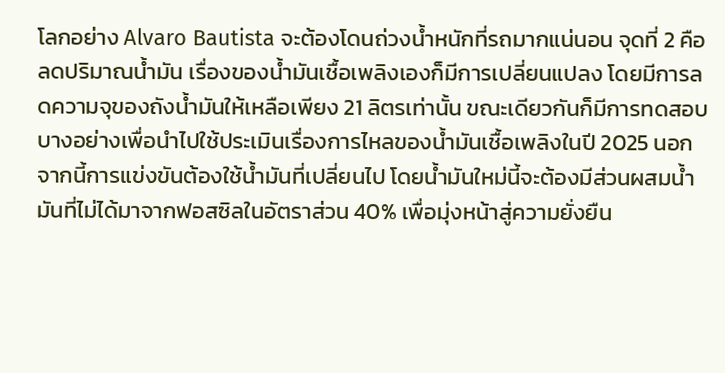โลกอย่าง Alvaro Bautista จะต้องโดนถ่วงน้ำหนักที่รถมากแน่นอน จุดที่ 2 คือ ลดปริมาณน้ำมัน เรื่องของน้ำมันเชื้อเพลิงเองก็มีการเปลี่ยนแปลง โดยมีการลดความจุของถังน้ำมันให้เหลือเพียง 21 ลิตรเท่านั้น ขณะเดียวกันก็มีการทดสอบบางอย่างเพื่อนำไปใช้ประเมินเรื่องการไหลของน้ำมันเชื้อเพลิงในปี 2025 นอกจากนี้การแข่งขันต้องใช้น้ำมันที่เปลี่ยนไป โดยน้ำมันใหม่นี้จะต้องมีส่วนผสมน้ำมันที่ไม่ได้มาจากฟอสซิลในอัตราส่วน 40% เพื่อมุ่งหน้าสู่ความยั่งยืน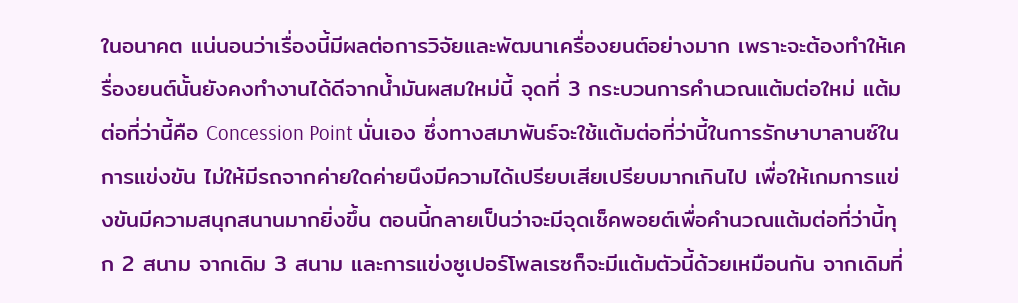ในอนาคต แน่นอนว่าเรื่องนี้มีผลต่อการวิจัยและพัฒนาเครื่องยนต์อย่างมาก เพราะจะต้องทำให้เครื่องยนต์นั้นยังคงทำงานได้ดีจากน้ำมันผสมใหม่นี้ จุดที่ 3 กระบวนการคำนวณแต้มต่อใหม่ แต้มต่อที่ว่านี้คือ Concession Point นั่นเอง ซึ่งทางสมาพันธ์จะใช้แต้มต่อที่ว่านี้ในการรักษาบาลานซ์ในการแข่งขัน ไม่ให้มีรถจากค่ายใดค่ายนึงมีความได้เปรียบเสียเปรียบมากเกินไป เพื่อให้เกมการแข่งขันมีความสนุกสนานมากยิ่งขึ้น ตอนนี้กลายเป็นว่าจะมีจุดเช็คพอยต์เพื่อคำนวณแต้มต่อที่ว่านี้ทุก 2 สนาม จากเดิม 3 สนาม และการแข่งซูเปอร์โพลเรซก็จะมีแต้มตัวนี้ด้วยเหมือนกัน จากเดิมที่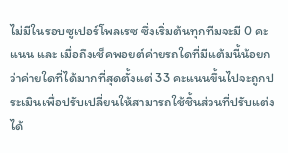ไม่มีในรอบซูเปอร์โพลเรซ ซึ่งเริ่มต้นทุกทีมจะมี 0 คะแนน และ เมื่อถึงเช็คพอยต์ค่ายรถใดที่มีแต้มนี้น้อยกว่าค่ายใดที่ได้มากที่สุดตั้งแต่ 33 คะแนนขึ้นไปจะถูกประเมินเพื่อปรับเปลี่ยนให้สามารถใช้ชิ้นส่วนที่ปรับแต่งได้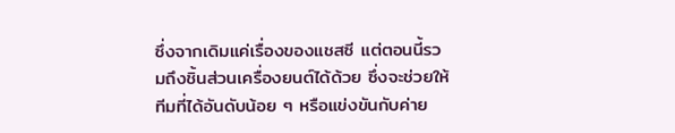ซึ่งจากเดิมแค่เรื่องของแชสซี แต่ตอนนี้รวมถึงชิ้นส่วนเครื่องยนต์ได้ด้วย ซึ่งจะช่วยให้ทีมที่ได้อันดับน้อย ๆ หรือแข่งขันกับค่าย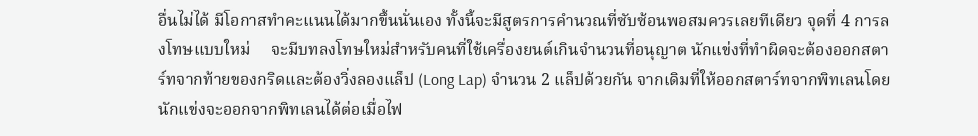อื่นไม่ได้ มีโอกาสทำคะแนนได้มากขึ้นนั่นเอง ทั้งนี้จะมีสูตรการคำนวณที่ซับซ้อนพอสมควรเลยทีเดียว จุดที่ 4 การลงโทษแบบใหม่     จะมีบทลงโทษใหม่สำหรับคนที่ใช้เครื่องยนต์เกินจำนวนที่อนุญาต นักแข่งที่ทำผิดจะต้องออกสตาร์ทจากท้ายของกริดและต้องวิ่งลองแล็ป (Long Lap) จำนวน 2 แล็ปด้วยกัน จากเดิมที่ให้ออกสตาร์ทจากพิทเลนโดยนักแข่งจะออกจากพิทเลนได้ต่อเมื่อไฟ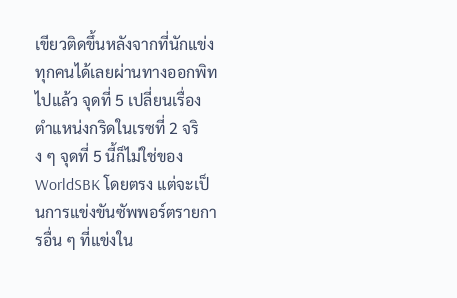เขียวติดขึ้นหลังจากที่นักแข่งทุกคนได้เลยผ่านทางออกพิทไปแล้ว จุดที่ 5 เปลี่ยนเรื่องตำแหน่งกริดในเรซที่ 2 จริง ๆ จุดที่ 5 นี้ก็ไม่ใช่ของ WorldSBK โดยตรง แต่จะเป็นการแข่งขันซัพพอร์ตรายการอื่น ๆ ที่แข่งใน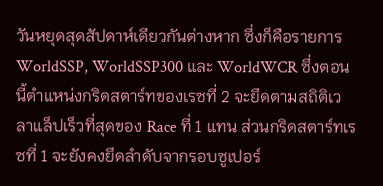วันหยุดสุดสัปดาห์เดียวกันต่างหาก ซึ่งก็คือรายการ WorldSSP, WorldSSP300 และ WorldWCR ซึ่งตอนนี้ตำแหน่งกริดสตาร์ทของเรซที่ 2 จะยึดตามสถิติเวลาแล็ปเร็วที่สุดของ Race ที่ 1 แทน ส่วนกริดสตาร์ทเรซที่ 1 จะยังคงยึดลำดับจากรอบซูเปอร์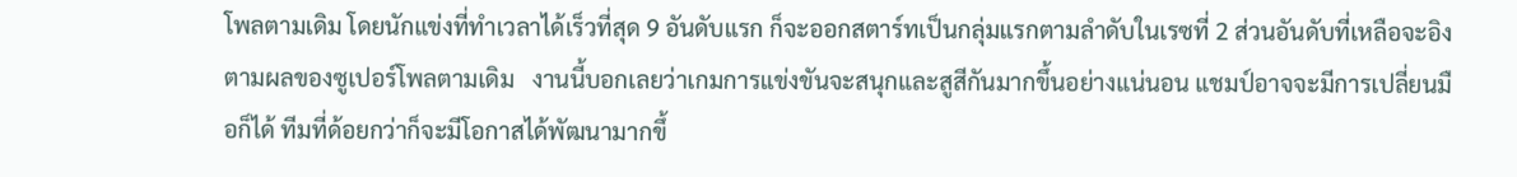โพลตามเดิม โดยนักแข่งที่ทำเวลาได้เร็วที่สุด 9 อันดับแรก ก็จะออกสตาร์ทเป็นกลุ่มแรกตามลำดับในเรซที่ 2 ส่วนอันดับที่เหลือจะอิงตามผลของซูเปอร์โพลตามเดิม   งานนี้บอกเลยว่าเกมการแข่งขันจะสนุกและสูสีกันมากขึ้นอย่างแน่นอน แชมป์อาจจะมีการเปลี่ยนมือก็ได้ ทีมที่ด้อยกว่าก็จะมีโอกาสได้พัฒนามากขึ้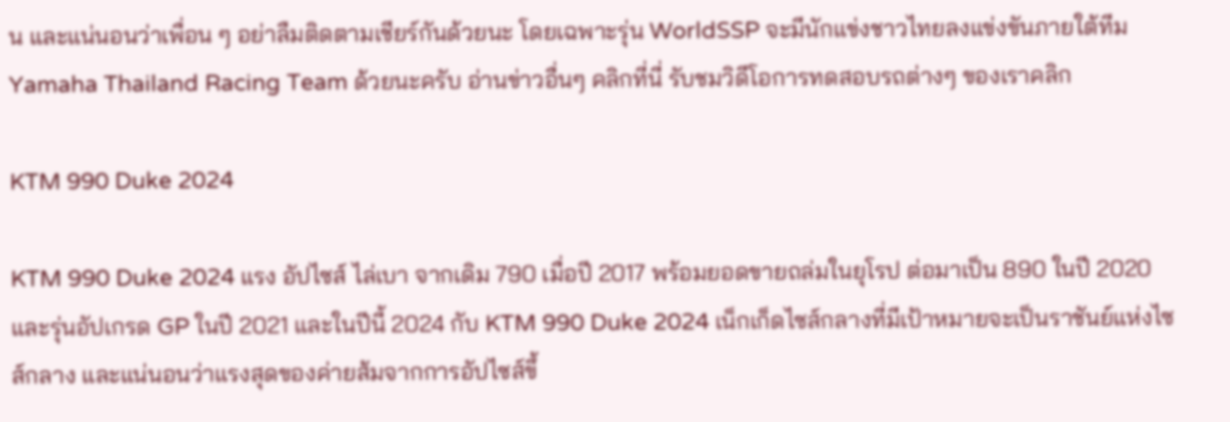น และแน่นอนว่าเพื่อน ๆ อย่าลืมติดตามเชียร์กันด้วยนะ โดยเฉพาะรุ่น WorldSSP จะมีนักแข่งชาวไทยลงแข่งขันภายใต้ทีม Yamaha Thailand Racing Team ด้วยนะครับ อ่านข่าวอื่นๆ คลิกที่นี่ รับชมวิดีโอการทดสอบรถต่างๆ ของเราคลิก

KTM 990 Duke 2024

KTM 990 Duke 2024 แรง อัปไซส์ ไล่เบา จากเดิม 790 เมื่อปี 2017 พร้อมยอดขายถล่มในยุโรป ต่อมาเป็น 890 ในปี 2020 และรุ่นอัปเกรด GP ในปี 2021 และในปีนี้ 2024 กับ KTM 990 Duke 2024 เน็กเก็ดไซส์กลางที่มีเป้าหมายจะเป็นราชันย์แห่งไซส์กลาง และแน่นอนว่าแรงสุดของค่ายส้มจากการอัปไซส์ขึ้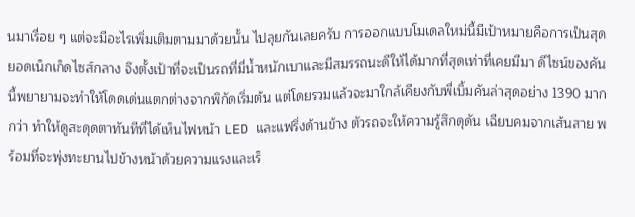นมาเรื่อย ๆ แต่จะมีอะไรเพิ่มเติมตามมาด้วยนั้น ไปลุยกันเลยครับ การออกแบบโมเดลใหม่นี้มีเป้าหมายคือการเป็นสุดยอดเน็กเก็ดไซส์กลาง จึงตั้งเป้าที่จะเป็นรถที่มี่น้ำหนักเบาและมีสมรรถนะดีให้ได้มากที่สุดเท่าที่เคยมีมา ดีไซน์ของคันนี้พยายามจะทำให้โดดเด่นแตกต่างจากพิกัดเริ่มต้น แต่โดยรวมแล้วจะมาใกล้เคียงกับพี่เบิ้มคันล่าสุดอย่าง 1390 มากกว่า ทำให้ดูสะดุดตาทันทีที่ได้เห็นไฟหน้า LED และแฟริ่งด้านข้าง ตัวรถจะให้ความรู้สึกดุดัน เฉียบคมจากเส้นสาย พร้อมที่จะพุ่งทะยานไปข้างหน้าด้วยความแรงและเร็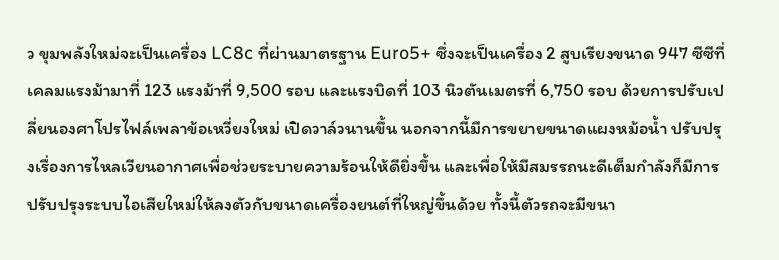ว ขุมพลังใหม่จะเป็นเครื่อง LC8c ที่ผ่านมาตรฐาน Euro5+ ซึ่งจะเป็นเครื่อง 2 สูบเรียงขนาด 947 ซีซีที่เคลมแรงม้ามาที่ 123 แรงม้าที่ 9,500 รอบ และแรงบิดที่ 103 นิวตันเมตรที่ 6,750 รอบ ด้วยการปรับเปลี่ยนองศาโปรไฟล์เพลาข้อเหวี่ยงใหม่ เปิดวาล์วนานขึ้น นอกจากนี้มีการขยายขนาดแผงหม้อน้ำ ปรับปรุงเรื่องการไหลเวียนอากาศเพื่อช่วยระบายความร้อนให้ดียิ่งขึ้น และเพื่อให้มีสมรรถนะดีเต็มกำลังก็มีการปรับปรุงระบบไอเสียใหม่ให้ลงตัวกับขนาดเครื่องยนต์ที่ใหญ่ขึ้นด้วย ทั้งนี้ตัวรถจะมีขนา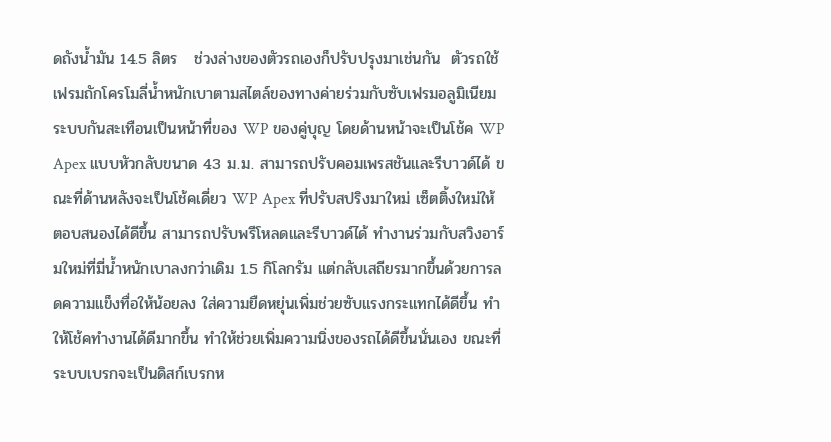ดถังน้ำมัน 14.5 ลิตร   ช่วงล่างของตัวรถเองก็ปรับปรุงมาเช่นกัน  ตัวรถใช้เฟรมถักโครโมลี่น้ำหนักเบาตามสไตล์ของทางค่ายร่วมกับซับเฟรมอลูมิเนียม ระบบกันสะเทือนเป็นหน้าที่ของ WP ของคู่บุญ โดยด้านหน้าจะเป็นโช้ค WP Apex แบบหัวกลับขนาด 43 ม.ม. สามารถปรับคอมเพรสชันและรีบาวด์ได้ ขณะที่ด้านหลังจะเป็นโช้คเดี่ยว WP Apex ที่ปรับสปริงมาใหม่ เซ็ตติ้งใหม่ให้ตอบสนองได้ดีขึ้น สามารถปรับพรีโหลดและรีบาวด์ได้ ทำงานร่วมกับสวิงอาร์มใหม่ที่มี่น้ำหนักเบาลงกว่าเดิม 1.5 กิโลกรัม แต่กลับเสถียรมากขึ้นด้วยการลดความแข็งทื่อให้น้อยลง ใส่ความยืดหยุ่นเพิ่มช่วยซับแรงกระแทกได้ดีขึ้น ทำให้โช้คทำงานได้ดีมากขึ้น ทำให้ช่วยเพิ่มความนิ่งของรถได้ดีขึ้นนั่นเอง ขณะที่ระบบเบรกจะเป็นดิสก์เบรกห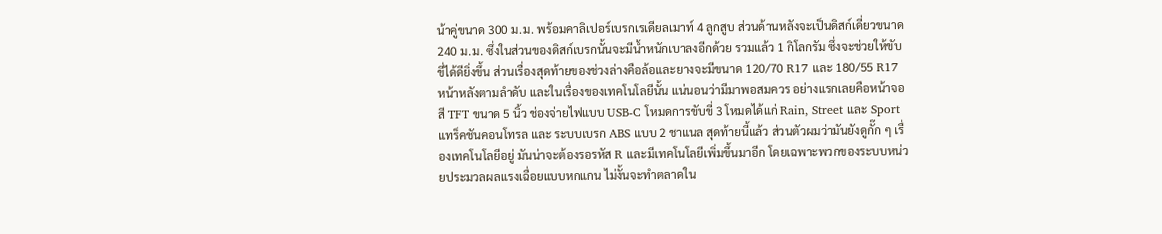น้าคู่ขนาด 300 ม.ม. พร้อมคาลิเปอร์เบรกเรเดียลเมาท์ 4 ลูกสูบ ส่วนด้านหลังจะเป็นดิสก์เดี่ยวขนาด 240 ม.ม. ซึ่งในส่วนของดิสก์เบรกนั้นจะมีน้ำหนักเบาลงอีกด้วย รวมแล้ว 1 กิโลกรัม ซึ่งจะช่วยให้ขับขี่ได้ดียิ่งขึ้น ส่วนเรื่องสุดท้ายของช่วงล่างคือล้อและยางจะมีขนาด 120/70 R17 และ 180/55 R17 หน้าหลังตามลำดับ และในเรื่องของเทคโนโลยีนั้น แน่นอนว่ามีมาพอสมควร อย่างแรกเลยคือหน้าจอสี TFT ขนาด 5 นิ้ว ช่องจ่ายไฟแบบ USB-C โหมดการขับขี่ 3 โหมดได้แก่ Rain, Street และ Sport แทร็คชันคอนโทรล และ ระบบเบรก ABS แบบ 2 ชาแนล สุดท้ายนี้แล้ว ส่วนตัวผมว่ามันยังดูกั๊ก ๆ เรื่องเทคโนโลยีอยู่ มันน่าจะต้องรอรหัส R และมีเทคโนโลยีเพิ่มขึ้นมาอีก โดยเฉพาะพวกของระบบหน่วยประมวลผลแรงเฉื่อยแบบหกแกน ไม่งั้นจะทำตลาดใน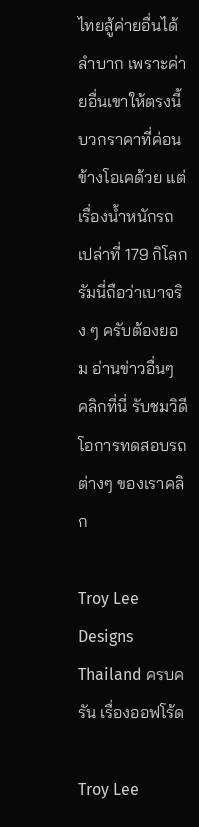ไทยสู้ค่ายอื่นได้ลำบาก เพราะค่ายอื่นเขาให้ตรงนี้บวกราคาที่ค่อนข้างโอเคด้วย แต่เรื่องน้ำหนักรถเปล่าที่ 179 กิโลกรัมนี่ถือว่าเบาจริง ๆ ครับต้องยอม อ่านข่าวอื่นๆ คลิกที่นี่ รับชมวิดีโอการทดสอบรถต่างๆ ของเราคลิก

Troy Lee Designs Thailand ครบครัน เรื่องออฟโร้ด

Troy Lee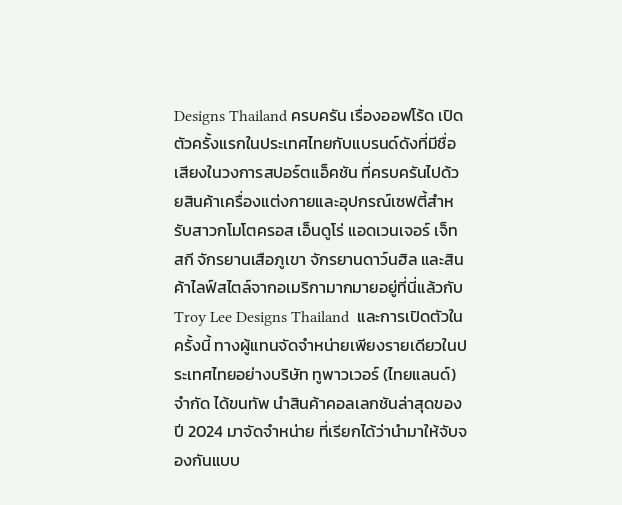Designs Thailand ครบครัน เรื่องออฟโร้ด เปิดตัวครั้งแรกในประเทศไทยกับแบรนด์ดังที่มีชื่อเสียงในวงการสปอร์ตแอ็คชัน ที่ครบครันไปด้วยสินค้าเครื่องแต่งกายและอุปกรณ์เซฟตี้สำหรับสาวกโมโตครอส เอ็นดูโร่ แอดเวนเจอร์ เจ็ทสกี จักรยานเสือภูเขา จักรยานดาว์นฮิล และสินค้าไลฟ์สไตล์จากอเมริกามากมายอยู่ที่นี่แล้วกับ Troy Lee Designs Thailand  และการเปิดตัวในครั้งนี้ ทางผู้แทนจัดจำหน่ายเพียงรายเดียวในประเทศไทยอย่างบริษัท ทูพาวเวอร์ (ไทยแลนด์) จำกัด ได้ขนทัพ นำสินค้าคอลเลกชันล่าสุดของปี 2024 มาจัดจำหน่าย ที่เรียกได้ว่านำมาให้จับจองกันแบบ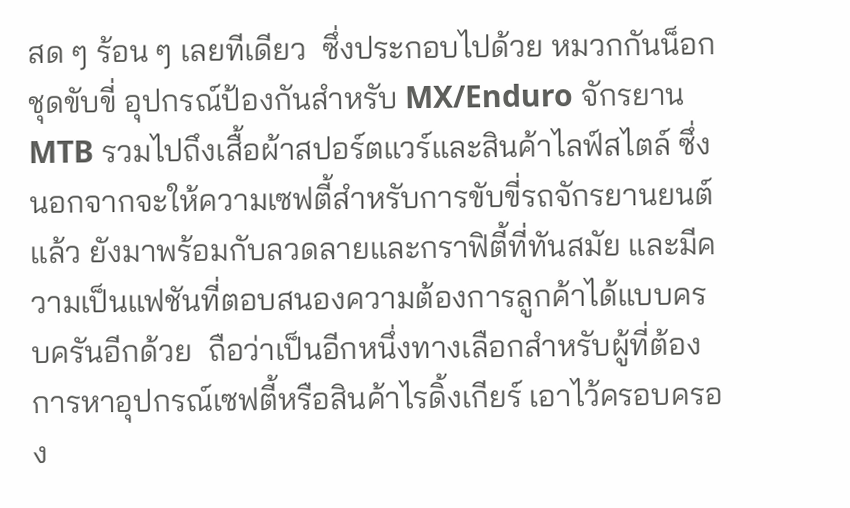สด ๆ ร้อน ๆ เลยทีเดียว  ซึ่งประกอบไปด้วย หมวกกันน็อก ชุดขับขี่ อุปกรณ์ป้องกันสำหรับ MX/Enduro จักรยาน MTB รวมไปถึงเสื้อผ้าสปอร์ตแวร์และสินค้าไลฟ์สไตล์ ซึ่งนอกจากจะให้ความเซฟตี้สำหรับการขับขี่รถจักรยานยนต์แล้ว ยังมาพร้อมกับลวดลายและกราฟิตี้ที่ทันสมัย และมีความเป็นแฟชันที่ตอบสนองความต้องการลูกค้าได้แบบครบครันอีกด้วย  ถือว่าเป็นอีกหนึ่งทางเลือกสำหรับผู้ที่ต้องการหาอุปกรณ์เซฟตี้หรือสินค้าไรดิ้งเกียร์ เอาไว้ครอบครอง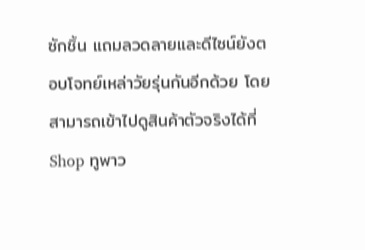ซักชิ้น แถมลวดลายและดีไซน์ยังตอบโจทย์เหล่าวัยรุ่นกันอีกด้วย โดยสามารถเข้าไปดูสินค้าตัวจริงได้ที่ Shop ทูพาว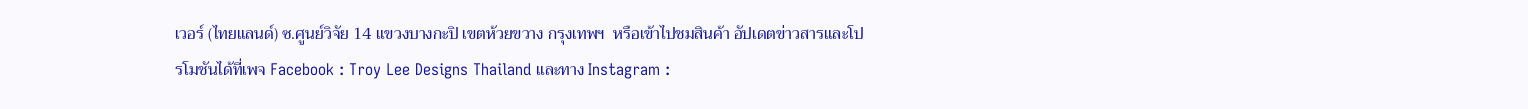เวอร์ (ไทยแลนด์) ซ.ศูนย์วิจัย 14 แขวงบางกะปิ เขตห้วยขวาง กรุงเทพฯ  หรือเข้าไปชมสินค้า อัปเดตข่าวสารและโปรโมชันได้ที่เพจ Facebook : Troy Lee Designs Thailand และทาง Instagram :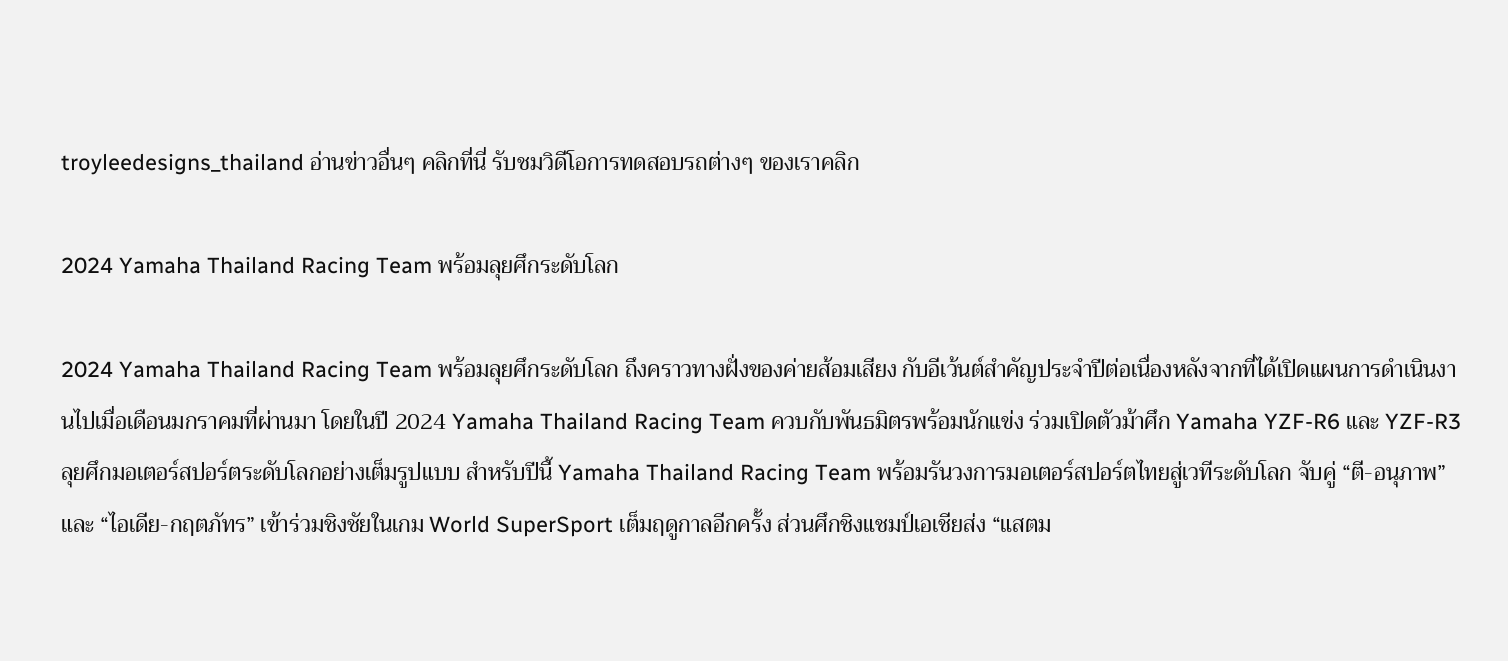troyleedesigns_thailand อ่านข่าวอื่นๆ คลิกที่นี่ รับชมวิดีโอการทดสอบรถต่างๆ ของเราคลิก

2024 Yamaha Thailand Racing Team พร้อมลุยศึกระดับโลก

2024 Yamaha Thailand Racing Team พร้อมลุยศึกระดับโลก ถึงคราวทางฝั่งของค่ายส้อมเสียง กับอีเว้นต์สำคัญประจำปีต่อเนื่องหลังจากที่ได้เปิดแผนการดำเนินงานไปเมื่อเดือนมกราคมที่ผ่านมา โดยในปี 2024 Yamaha Thailand Racing Team ควบกับพันธมิตรพร้อมนักแข่ง ร่วมเปิดตัวม้าศึก Yamaha YZF-R6 และ YZF-R3 ลุยศึกมอเตอร์สปอร์ตระดับโลกอย่างเต็มรูปแบบ สำหรับปีนี้ Yamaha Thailand Racing Team พร้อมรันวงการมอเตอร์สปอร์ตไทยสู่เวทีระดับโลก จับคู่ “ตี-อนุภาพ” และ “ไอเดีย-กฤตภัทร” เข้าร่วมชิงชัยในเกม World SuperSport เต็มฤดูกาลอีกครั้ง ส่วนศึกชิงแชมป์เอเชียส่ง “แสตม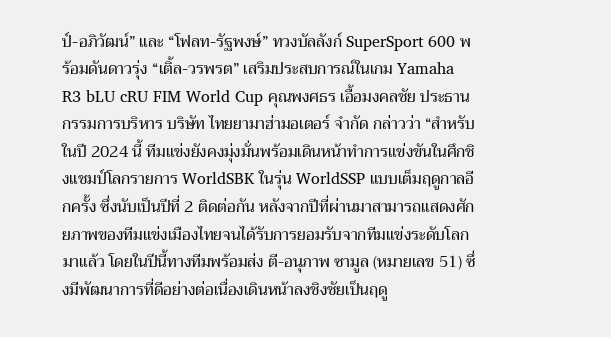ป์-อภิวัฒน์” และ “โฟลท-รัฐพงษ์” ทวงบัลลังก์ SuperSport 600 พร้อมดันดาวรุ่ง “เติ้ล-วรพรต” เสริมประสบการณ์ในเกม Yamaha R3 bLU cRU FIM World Cup คุณพงศธร เอื้อมงคลชัย ประธานกรรมการบริหาร บริษัท ไทยยามาฮ่ามอเตอร์ จำกัด กล่าวว่า “สำหรับในปี 2024 นี้ ทีมแข่งยังคงมุ่งมั่นพร้อมเดินหน้าทำการแข่งขันในศึกชิงแชมป์โลกรายการ WorldSBK ในรุ่น WorldSSP แบบเต็มฤดูกาลอีกครั้ง ซึ่งนับเป็นปีที่ 2 ติดต่อกัน หลังจากปีที่ผ่านมาสามารถแสดงศักยภาพของทีมแข่งเมืองไทยจนได้รับการยอมรับจากทีมแข่งระดับโลกมาแล้ว โดยในปีนี้ทางทีมพร้อมส่ง ตี-อนุภาพ ซามูล (หมายเลข 51) ซึ่งมีพัฒนาการที่ดีอย่างต่อเนื่องเดินหน้าลงชิงชัยเป็นฤดู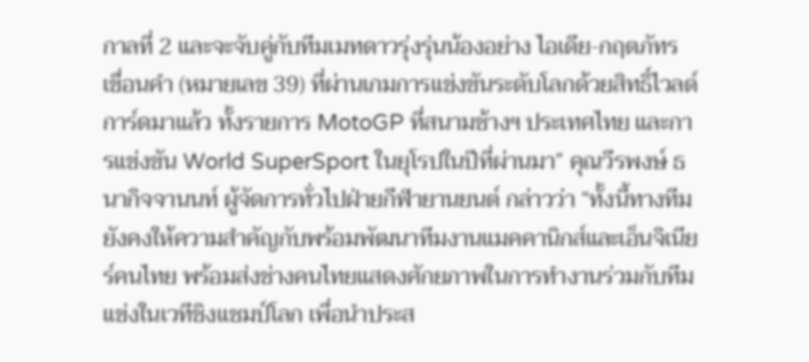กาลที่ 2 และจะจับคู่กับทีมเมทดาวรุ่งรุ่นน้องอย่าง ไอเดีย-กฤตภัทร เขื่อนคำ (หมายเลข 39) ที่ผ่านเกมการแข่งขันระดับโลกด้วยสิทธิ์ไวลด์การ์ดมาแล้ว ทั้งรายการ MotoGP ที่สนามช้างฯ ประเทศไทย และการแข่งขัน World SuperSport ในยุโรปในปีที่ผ่านมา” คุณวีรพงษ์ ธนากิจจานนท์ ผู้จัดการทั่วไปฝ่ายกีฬายานยนต์ กล่าวว่า “ทั้งนี้ทางทีมยังคงให้ความสำคัญกับพร้อมพัฒนาทีมงานแมคคานิกส์และเอ็นจิเนียร์คนไทย พร้อมส่งช่างคนไทยแสดงศักยภาพในการทำงานร่วมกับทีมแข่งในเวทีชิงแชมป์โลก เพื่อนำประส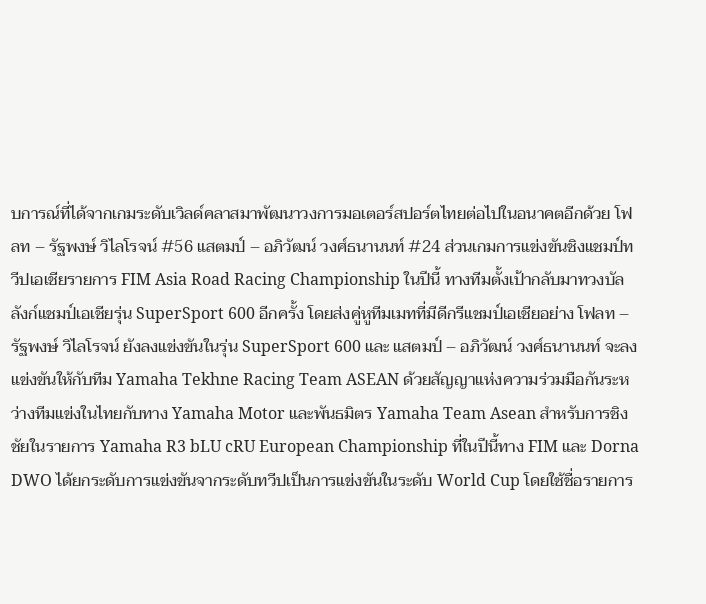บการณ์ที่ได้จากเกมระดับเวิลด์คลาสมาพัฒนาวงการมอเตอร์สปอร์ตไทยต่อไปในอนาคตอีกด้วย โฟลท – รัฐพงษ์ วิไลโรจน์ #56 แสตมป์ – อภิวัฒน์ วงศ์ธนานนท์ #24 ส่วนเกมการแข่งขันชิงแชมป์ทวีปเอเชียรายการ FIM Asia Road Racing Championship ในปีนี้ ทางทีมตั้งเป้ากลับมาทวงบัลลังก์แชมป์เอเชียรุ่น SuperSport 600 อีกครั้ง โดยส่งคู่หูทีมเมทที่มีดีกรีแชมป์เอเชียอย่าง โฟลท – รัฐพงษ์ วิไลโรจน์ ยังลงแข่งขันในรุ่น SuperSport 600 และ แสตมป์ – อภิวัฒน์ วงศ์ธนานนท์ จะลงแข่งขันให้กับทีม Yamaha Tekhne Racing Team ASEAN ด้วยสัญญาแห่งความร่วมมือกันระหว่างทีมแข่งในไทยกับทาง Yamaha Motor และพันธมิตร Yamaha Team Asean สำหรับการชิงชัยในรายการ Yamaha R3 bLU cRU European Championship ที่ในปีนี้ทาง FIM และ Dorna DWO ได้ยกระดับการแข่งขันจากระดับทวีปเป็นการแข่งขันในระดับ World Cup โดยใช้ชื่อรายการ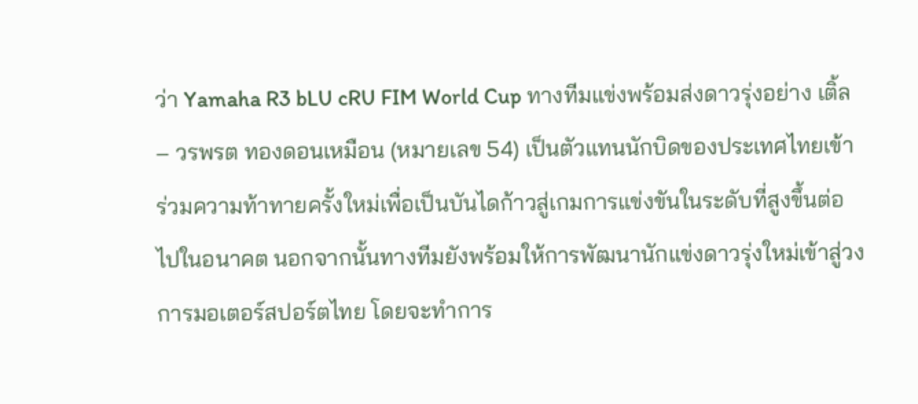ว่า Yamaha R3 bLU cRU FIM World Cup ทางทีมแข่งพร้อมส่งดาวรุ่งอย่าง เติ้ล – วรพรต ทองดอนเหมือน (หมายเลข 54) เป็นตัวแทนนักบิดของประเทศไทยเข้าร่วมความท้าทายครั้งใหม่เพื่อเป็นบันไดก้าวสู่เกมการแข่งขันในระดับที่สูงขึ้นต่อไปในอนาคต นอกจากนั้นทางทีมยังพร้อมให้การพัฒนานักแข่งดาวรุ่งใหม่เข้าสู่วงการมอเตอร์สปอร์ตไทย โดยจะทำการ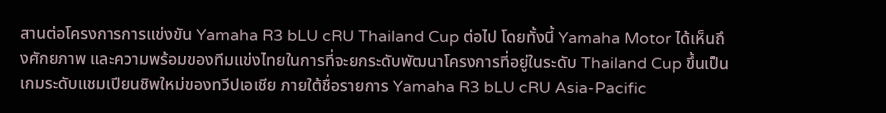สานต่อโครงการการแข่งขัน Yamaha R3 bLU cRU Thailand Cup ต่อไป โดยทั้งนี้ Yamaha Motor ได้เห็นถึงศักยภาพ และความพร้อมของทีมแข่งไทยในการที่จะยกระดับพัฒนาโครงการที่อยู่ในระดับ Thailand Cup ขึ้นเป็นเกมระดับแชมเปียนชิพใหม่ของทวีปเอเชีย ภายใต้ชื่อรายการ Yamaha R3 bLU cRU Asia-Pacific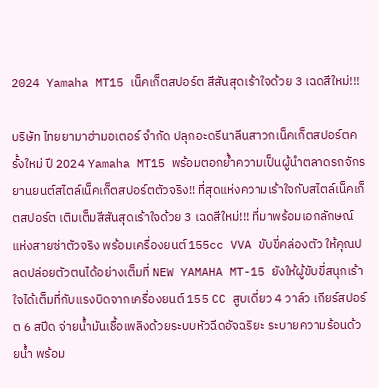2024 Yamaha MT15 เน็คเก็ตสปอร์ต สีสันสุดเร้าใจด้วย 3 เฉดสีใหม่!!!

บริษัท ไทยยามาฮ่ามอเตอร์ จำกัด ปลุกอะดรีนาลีนสาวกเน็คเก็ตสปอร์ตครั้งใหม่ ปี 2024 Yamaha MT15 พร้อมตอกย้ำความเป็นผู้นำตลาดรถจักรยานยนต์สไตล์เน็คเก็ตสปอร์ตตัวจริง!! ที่สุดแห่งความเร้าใจกับสไตล์เน็คเก็ตสปอร์ต เติมเต็มสีสันสุดเร้าใจด้วย 3 เฉดสีใหม่!!! ที่มาพร้อมเอกลักษณ์แห่งสายซ่าตัวจริง พร้อมเครื่องยนต์ 155cc VVA ขับขี่คล่องตัว ให้คุณปลดปล่อยตัวตนได้อย่างเต็มที่ NEW YAMAHA MT-15 ยังให้ผู้ขับขี่สนุกเร้าใจได้เต็มที่กับแรงบิดจากเครื่องยนต์ 155 CC สูบเดี่ยว 4 วาล์ว เกียร์สปอร์ต 6 สปีด จ่ายน้ำมันเชื้อเพลิงด้วยระบบหัวฉีดอัจฉริยะ ระบายความร้อนด้วยน้ำ พร้อม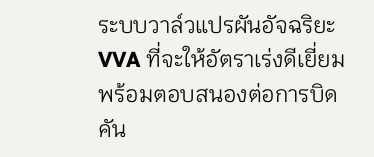ระบบวาล์วแปรผันอัจฉริยะ VVA ที่จะให้อัตราเร่งดีเยี่ยมพร้อมตอบสนองต่อการบิดคัน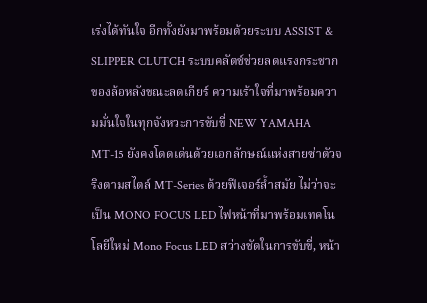เร่งได้ทันใจ อีกทั้งยังมาพร้อมด้วยระบบ ASSIST & SLIPPER CLUTCH ระบบคลัตช์ช่วยลดแรงกระชากของล้อหลังขณะลดเกียร์ ความเร้าใจที่มาพร้อมความมั่นใจในทุกจังหวะการขับขี่ NEW YAMAHA MT-15 ยังคงโดดเด่นด้วยเอกลักษณ์แห่งสายซ่าตัวจริงตามสไตล์ MT-Series ด้วยฟีเจอร์ล้ำสมัย ไม่ว่าจะเป็น MONO FOCUS LED ไฟหน้าที่มาพร้อมเทคโนโลยีใหม่ Mono Focus LED สว่างชัดในการขับขี่, หน้า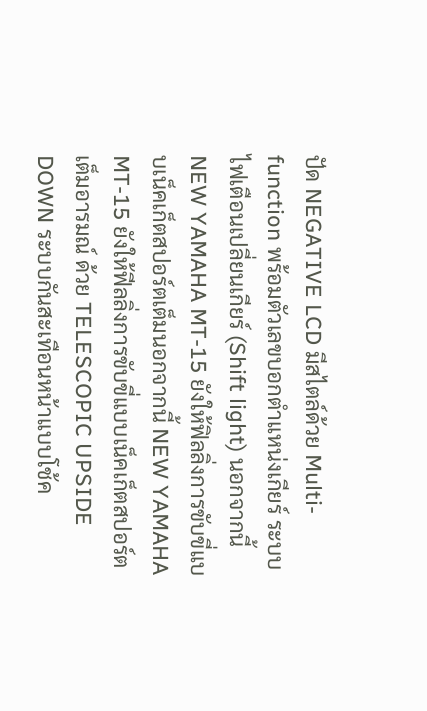ปัด NEGATIVE LCD มีสไตล์ด้วย Multi-function พร้อมตัวเลขบอกตำแหน่งเกียร์ ระบบไฟเตือนเปลี่ยนเกียร์ (Shift light) นอกจากนี้ NEW YAMAHA MT-15 ยังให้ฟิลลิ่งการขับขี่แบบเน็คเก็ตสปอร์ตเต็มนอกจากนี้ NEW YAMAHA MT-15 ยังให้ฟีลลิ่งการขับขี่แบบเน็คเก็ตสปอร์ตเต็มอารมณ์ ด้วย TELESCOPIC UPSIDE DOWN ระบบกันสะเทือนหน้าแบบโช้ค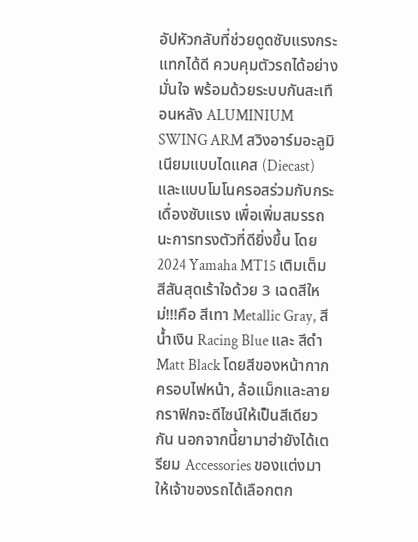อัปหัวกลับที่ช่วยดูดซับแรงกระแทกได้ดี ควบคุมตัวรถได้อย่างมั่นใจ พร้อมด้วยระบบกันสะเทือนหลัง ALUMINIUM SWING ARM สวิงอาร์มอะลูมิเนียมแบบไดแคส (Diecast) และแบบโมโนครอสร่วมกับกระเดื่องซับแรง เพื่อเพิ่มสมรรถนะการทรงตัวที่ดียิ่งขึ้น โดย 2024 Yamaha MT15 เติมเต็มสีสันสุดเร้าใจด้วย 3 เฉดสีใหม่!!!คือ สีเทา Metallic Gray, สีน้ำเงิน Racing Blue และ สีดำ Matt Black โดยสีของหน้ากากครอบไฟหน้า, ล้อแม็กและลายกราฟิกจะดีไซน์ให้เป็นสีเดียวกัน นอกจากนี้ยามาฮ่ายังได้เตรียม Accessories ของแต่งมาให้เจ้าของรถได้เลือกตก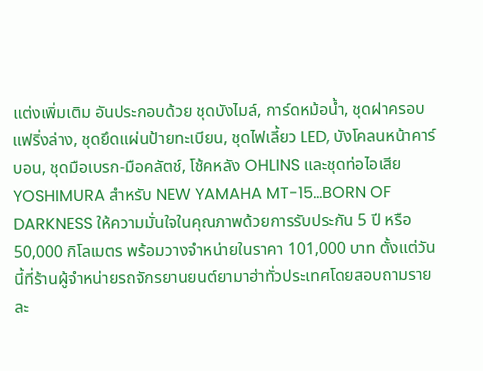แต่งเพิ่มเติม อันประกอบด้วย ชุดบังไมล์, การ์ดหม้อน้ำ, ชุดฝาครอบแฟริ่งล่าง, ชุดยึดแผ่นป้ายทะเบียน, ชุดไฟเลี้ยว LED, บังโคลนหน้าคาร์บอน, ชุดมือเบรก-มือคลัตช์, โช้คหลัง OHLINS และชุดท่อไอเสีย YOSHIMURA สำหรับ NEW YAMAHA MT-15…BORN OF DARKNESS ให้ความมั่นใจในคุณภาพด้วยการรับประกัน 5 ปี หรือ 50,000 กิโลเมตร พร้อมวางจำหน่ายในราคา 101,000 บาท ตั้งแต่วันนี้ที่ร้านผู้จำหน่ายรถจักรยานยนต์ยามาฮ่าทั่วประเทศโดยสอบถามรายละ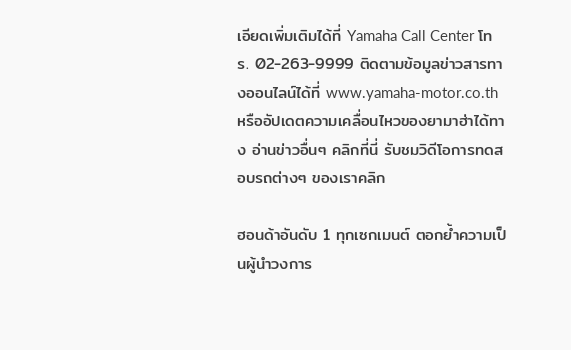เอียดเพิ่มเติมได้ที่ Yamaha Call Center โทร. 02-263-9999 ติดตามข้อมูลข่าวสารทางออนไลน์ได้ที่ www.yamaha-motor.co.th หรืออัปเดตความเคลื่อนไหวของยามาฮ่าได้ทาง อ่านข่าวอื่นๆ คลิกที่นี่ รับชมวิดีโอการทดสอบรถต่างๆ ของเราคลิก

ฮอนด้าอันดับ 1 ทุกเซกเมนต์ ตอกย้ำความเป็นผู้นำวงการ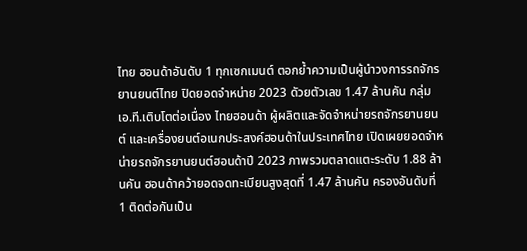ไทย ฮอนด้าอันดับ 1 ทุกเซกเมนต์ ตอกย้ำความเป็นผู้นำวงการรถจักรยานยนต์ไทย ปิดยอดจำหน่าย 2023 ดัวยตัวเลข 1.47 ล้านคัน กลุ่มเอ.ที.เติบโตต่อเนื่อง ไทยฮอนด้า ผู้ผลิตและจัดจำหน่ายรถจักรยานยนต์ และเครื่องยนต์อเนกประสงค์ฮอนด้าในประเทศไทย เปิดเผยยอดจำหน่ายรถจักรยานยนต์ฮอนด้าปี 2023 ภาพรวมตลาดแตะระดับ 1.88 ล้านคัน ฮอนด้าคว้ายอดจดทะเบียนสูงสุดที่ 1.47 ล้านคัน ครองอันดับที่ 1 ติดต่อกันเป็น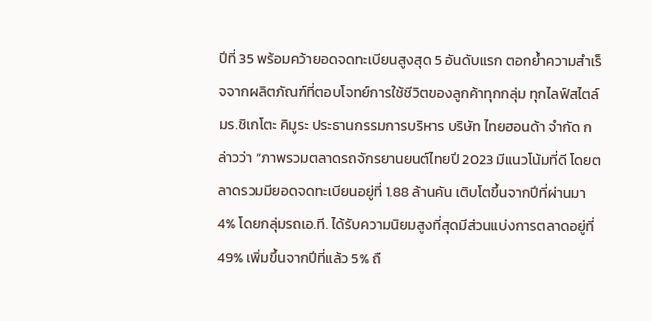ปีที่ 35 พร้อมคว้ายอดจดทะเบียนสูงสุด 5 อันดับแรก ตอกย้ำความสำเร็จจากผลิตภัณฑ์ที่ตอบโจทย์การใช้ชีวิตของลูกค้าทุกกลุ่ม ทุกไลฟ์สไตล์ มร.ชิเกโตะ คิมูระ ประธานกรรมการบริหาร บริษัท ไทยฮอนด้า จำกัด กล่าวว่า “ภาพรวมตลาดรถจักรยานยนต์ไทยปี 2023 มีแนวโน้มที่ดี โดยตลาดรวมมียอดจดทะเบียนอยู่ที่ 1.88 ล้านคัน เติบโตขึ้นจากปีที่ผ่านมา 4% โดยกลุ่มรถเอ.ที. ได้รับความนิยมสูงที่สุดมีส่วนแบ่งการตลาดอยู่ที่ 49% เพิ่มขึ้นจากปีที่แล้ว 5% ถื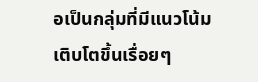อเป็นกลุ่มที่มีแนวโน้มเติบโตขึ้นเรื่อยๆ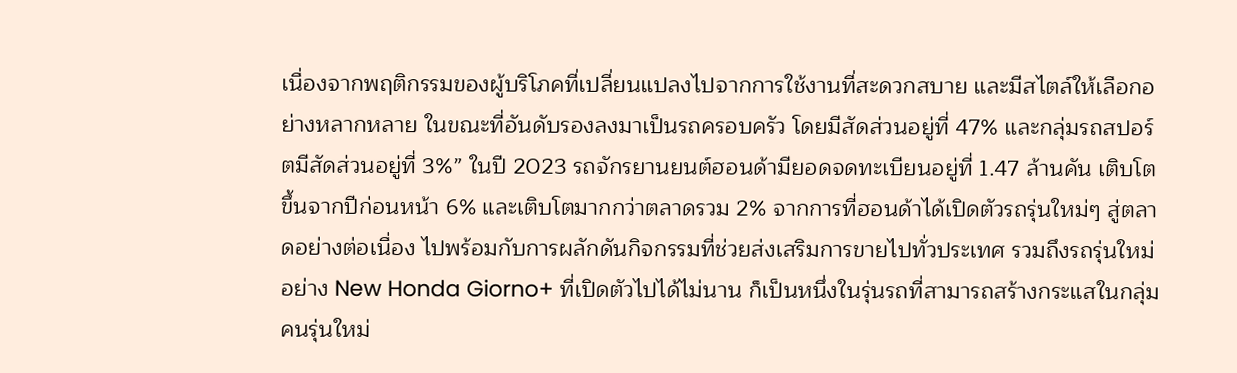เนื่องจากพฤติกรรมของผู้บริโภคที่เปลี่ยนแปลงไปจากการใช้งานที่สะดวกสบาย และมีสไตล์ให้เลือกอย่างหลากหลาย ในขณะที่อันดับรองลงมาเป็นรถครอบครัว โดยมีสัดส่วนอยู่ที่ 47% และกลุ่มรถสปอร์ตมีสัดส่วนอยู่ที่ 3%” ในปี 2023 รถจักรยานยนต์ฮอนด้ามียอดจดทะเบียนอยู่ที่ 1.47 ล้านคัน เติบโตขึ้นจากปีก่อนหน้า 6% และเติบโตมากกว่าตลาดรวม 2% จากการที่ฮอนด้าได้เปิดตัวรถรุ่นใหม่ๆ สู่ตลาดอย่างต่อเนื่อง ไปพร้อมกับการผลักดันกิจกรรมที่ช่วยส่งเสริมการขายไปทั่วประเทศ รวมถึงรถรุ่นใหม่อย่าง New Honda Giorno+ ที่เปิดตัวไปได้ไม่นาน ก็เป็นหนึ่งในรุ่นรถที่สามารถสร้างกระแสในกลุ่มคนรุ่นใหม่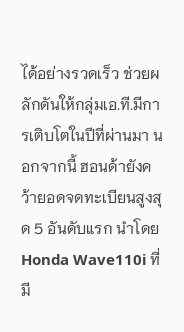ได้อย่างรวดเร็ว ช่วยผลักดันให้กลุ่มเอ.ที.มีการเติบโตในปีที่ผ่านมา นอกจากนี้ ฮอนด้ายังคว้ายอดจดทะเบียนสูงสุด 5 อันดับแรก นำโดย Honda Wave110i ที่มี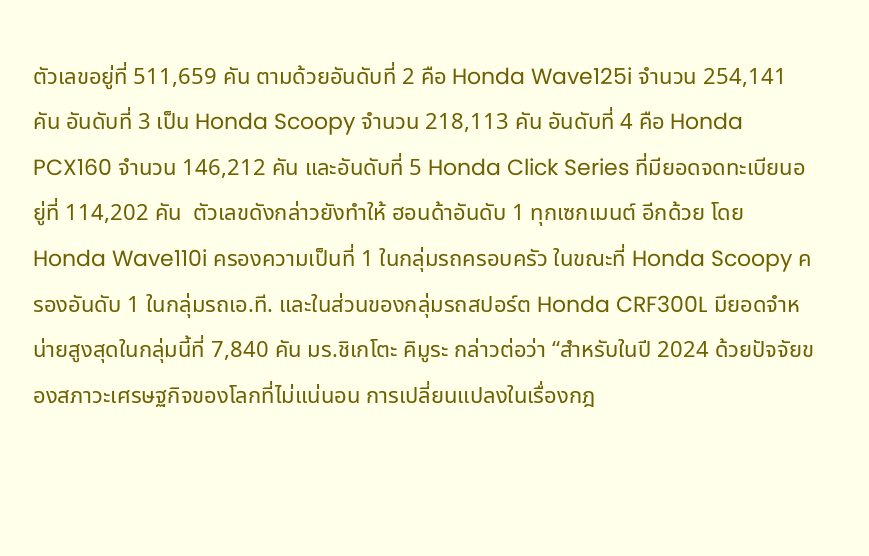ตัวเลขอยู่ที่ 511,659 คัน ตามด้วยอันดับที่ 2 คือ Honda Wave125i จำนวน 254,141 คัน อันดับที่ 3 เป็น Honda Scoopy จำนวน 218,113 คัน อันดับที่ 4 คือ Honda PCX160 จำนวน 146,212 คัน และอันดับที่ 5 Honda Click Series ที่มียอดจดทะเบียนอยู่ที่ 114,202 คัน  ตัวเลขดังกล่าวยังทำให้ ฮอนด้าอันดับ 1 ทุกเซกเมนต์ อีกด้วย โดย Honda Wave110i ครองความเป็นที่ 1 ในกลุ่มรถครอบครัว ในขณะที่ Honda Scoopy ครองอันดับ 1 ในกลุ่มรถเอ.ที. และในส่วนของกลุ่มรถสปอร์ต Honda CRF300L มียอดจำหน่ายสูงสุดในกลุ่มนี้ที่ 7,840 คัน มร.ชิเกโตะ คิมูระ กล่าวต่อว่า “สำหรับในปี 2024 ด้วยปัจจัยของสภาวะเศรษฐกิจของโลกที่ไม่แน่นอน การเปลี่ยนแปลงในเรื่องกฎ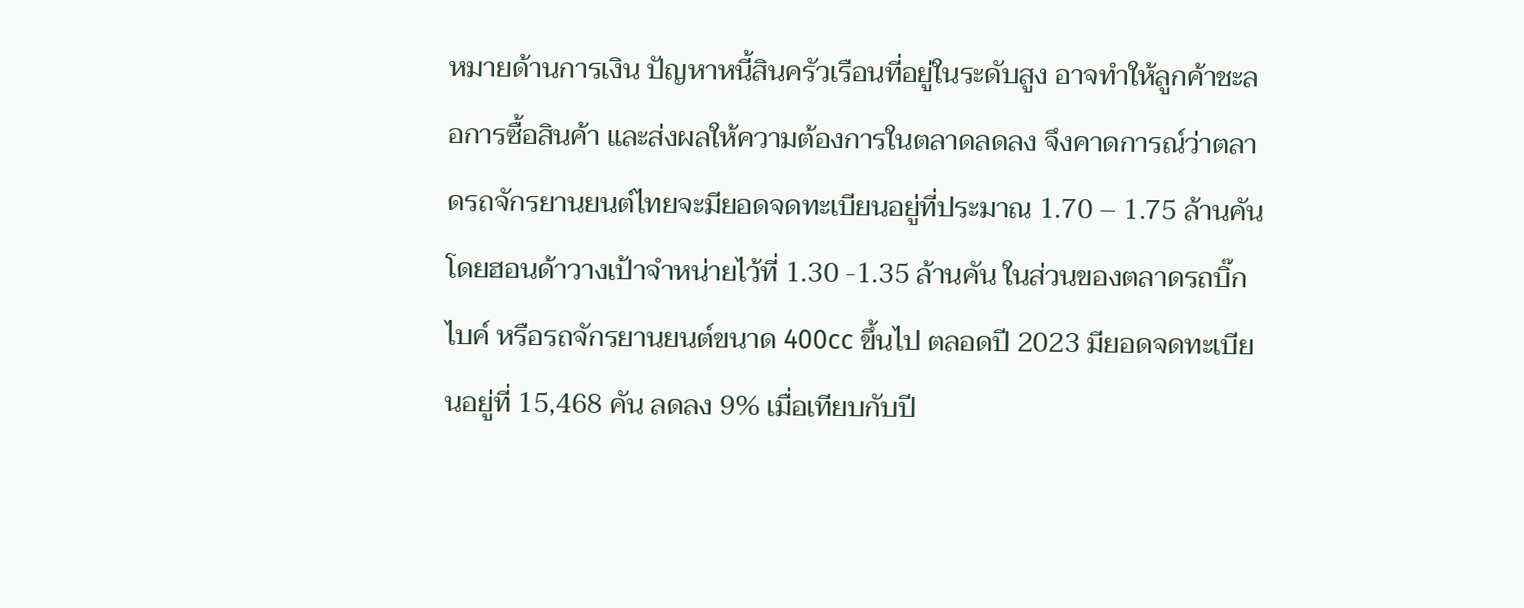หมายด้านการเงิน ปัญหาหนี้สินครัวเรือนที่อยู่ในระดับสูง อาจทำให้ลูกค้าชะลอการซื้อสินค้า และส่งผลให้ความต้องการในตลาดลดลง จึงคาดการณ์ว่าตลาดรถจักรยานยนต์ไทยจะมียอดจดทะเบียนอยู่ที่ประมาณ 1.70 – 1.75 ล้านคัน โดยฮอนด้าวางเป้าจำหน่ายไว้ที่ 1.30 -1.35 ล้านคัน ในส่วนของตลาดรถบิ๊กไบค์ หรือรถจักรยานยนต์ขนาด 400cc ขึ้นไป ตลอดปี 2023 มียอดจดทะเบียนอยู่ที่ 15,468 คัน ลดลง 9% เมื่อเทียบกับปี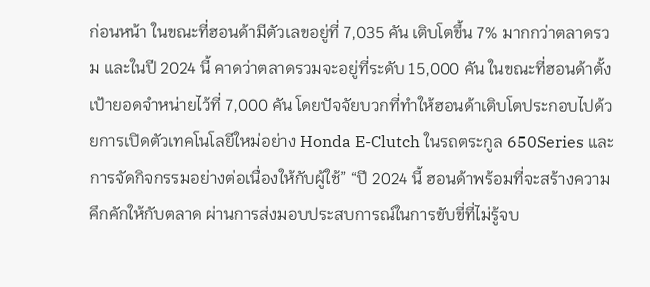ก่อนหน้า ในขณะที่ฮอนด้ามีตัวเลขอยู่ที่ 7,035 คัน เติบโตขึ้น 7% มากกว่าตลาดรวม และในปี 2024 นี้ คาดว่าตลาดรวมจะอยู่ที่ระดับ 15,000 คัน ในขณะที่ฮอนด้าตั้งเป้ายอดจำหน่ายไว้ที่ 7,000 คัน โดยปัจจัยบวกที่ทำให้ฮอนด้าเติบโตประกอบไปด้วยการเปิดตัวเทคโนโลยีใหม่อย่าง Honda E-Clutch ในรถตระกูล 650Series และการจัดกิจกรรมอย่างต่อเนื่องให้กับผู้ใช้” “ปี 2024 นี้ ฮอนด้าพร้อมที่จะสร้างความคึกคักให้กับตลาด ผ่านการส่งมอบประสบการณ์ในการขับขี่ที่ไม่รู้จบ